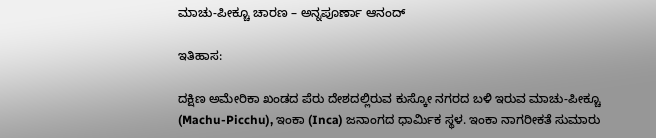ಮಾಚು-ಪೀಕ್ಚೂ ಚಾರಣ – ಅನ್ನಪೂರ್ಣಾ ಆನಂದ್

ಇತಿಹಾಸ:

ದಕ್ಷಿಣ ಅಮೇರಿಕಾ ಖಂಡದ ಪೆರು ದೇಶದಲ್ಲಿರುವ ಕುಸ್ಕೋ ನಗರದ ಬಳಿ ಇರುವ ಮಾಚು-ಪೀಕ್ಚೂ (Machu-Picchu), ಇಂಕಾ (Inca) ಜನಾಂಗದ ಧಾರ್ಮಿಕ ಸ್ಥಳ. ಇಂಕಾ ನಾಗರೀಕತೆ ಸುಮಾರು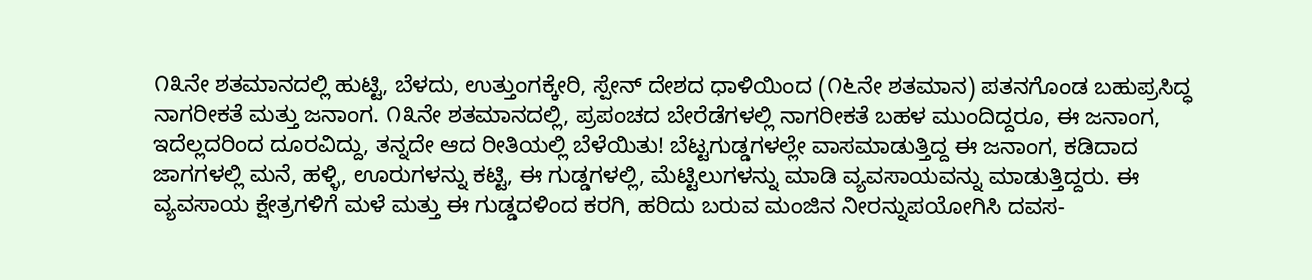೧೩ನೇ ಶತಮಾನದಲ್ಲಿ ಹುಟ್ಟಿ, ಬೆಳದು, ಉತ್ತುಂಗಕ್ಕೇರಿ, ಸ್ಪೇನ್ ದೇಶದ ಧಾಳಿಯಿಂದ (೧೬ನೇ ಶತಮಾನ) ಪತನಗೊಂಡ ಬಹುಪ್ರಸಿದ್ಧ ನಾಗರೀಕತೆ ಮತ್ತು ಜನಾಂಗ. ೧೩ನೇ ಶತಮಾನದಲ್ಲಿ, ಪ್ರಪಂಚದ ಬೇರೆಡೆಗಳಲ್ಲಿ ನಾಗರೀಕತೆ ಬಹಳ ಮುಂದಿದ್ದರೂ, ಈ ಜನಾಂಗ, ಇದೆಲ್ಲದರಿಂದ ದೂರವಿದ್ದು, ತನ್ನದೇ ಆದ ರೀತಿಯಲ್ಲಿ ಬೆಳೆಯಿತು! ಬೆಟ್ಟಗುಡ್ಡಗಳಲ್ಲೇ ವಾಸಮಾಡುತ್ತಿದ್ದ ಈ ಜನಾಂಗ, ಕಡಿದಾದ ಜಾಗಗಳಲ್ಲಿ ಮನೆ, ಹಳ್ಳಿ, ಊರುಗಳನ್ನು ಕಟ್ಟಿ, ಈ ಗುಡ್ಡಗಳಲ್ಲಿ, ಮೆಟ್ಟಿಲುಗಳನ್ನು ಮಾಡಿ ವ್ಯವಸಾಯವನ್ನು ಮಾಡುತ್ತಿದ್ದರು. ಈ ವ್ಯವಸಾಯ ಕ್ಷೇತ್ರಗಳಿಗೆ ಮಳೆ ಮತ್ತು ಈ ಗುಡ್ಡದಳಿಂದ ಕರಗಿ, ಹರಿದು ಬರುವ ಮಂಜಿನ ನೀರನ್ನುಪಯೋಗಿಸಿ ದವಸ-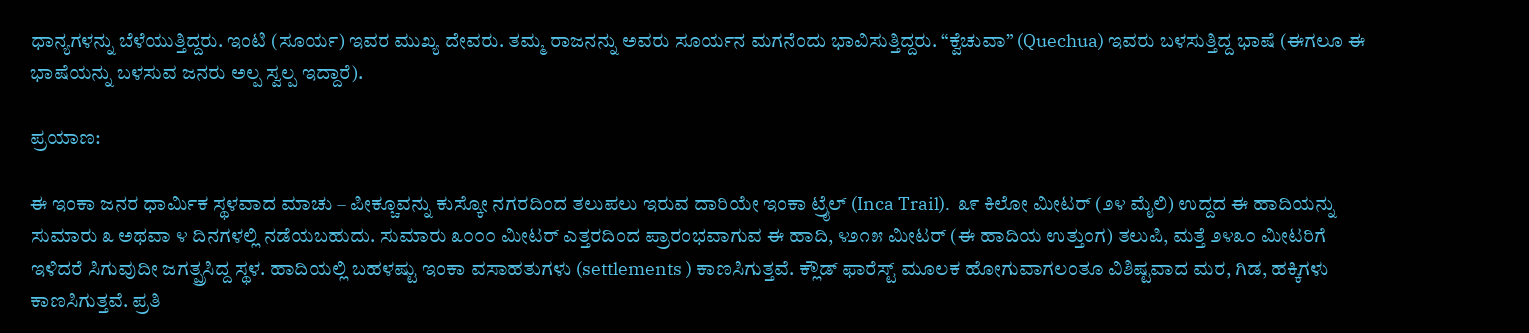ಧಾನ್ಯಗಳನ್ನು ಬೆಳೆಯುತ್ತಿದ್ದರು. ಇಂಟಿ (ಸೂರ್ಯ) ಇವರ ಮುಖ್ಯ ದೇವರು. ತಮ್ಮ ರಾಜನನ್ನು ಅವರು ಸೂರ್ಯನ ಮಗನೆಂದು ಭಾವಿಸುತ್ತಿದ್ದರು. “ಕ್ವೆಚುವಾ” (Quechua) ಇವರು ಬಳಸುತ್ತಿದ್ದ ಭಾಷೆ (ಈಗಲೂ ಈ ಭಾಷೆಯನ್ನು ಬಳಸುವ ಜನರು ಅಲ್ಪ ಸ್ವಲ್ಪ ಇದ್ದಾರೆ).

ಪ್ರಯಾಣ:

ಈ ಇಂಕಾ ಜನರ ಧಾರ್ಮಿಕ ಸ್ಥಳವಾದ ಮಾಚು – ಪೀಕ್ಚೂವನ್ನು ಕುಸ್ಕೋ ನಗರದಿಂದ ತಲುಪಲು ಇರುವ ದಾರಿಯೇ ಇಂಕಾ ಟ್ರೈಲ್ (Inca Trail).  ೩೯ ಕಿಲೋ ಮೀಟರ್ (೨೪ ಮೈಲಿ) ಉದ್ದದ ಈ ಹಾದಿಯನ್ನು ಸುಮಾರು ೩ ಅಥವಾ ೪ ದಿನಗಳಲ್ಲಿ ನಡೆಯಬಹುದು. ಸುಮಾರು ೩೦೦೦ ಮೀಟರ್ ಎತ್ತರದಿಂದ ಪ್ರಾರಂಭವಾಗುವ ಈ ಹಾದಿ, ೪೨೧೫ ಮೀಟರ್ (ಈ ಹಾದಿಯ ಉತ್ತುಂಗ) ತಲುಪಿ, ಮತ್ತೆ ೨೪೩೦ ಮೀಟರಿಗೆ ಇಳಿದರೆ ಸಿಗುವುದೀ ಜಗತ್ಪ್ರಸಿದ್ದ ಸ್ಥಳ. ಹಾದಿಯಲ್ಲಿ ಬಹಳಷ್ಟು ಇಂಕಾ ವಸಾಹತುಗಳು (settlements ) ಕಾಣಸಿಗುತ್ತವೆ. ಕ್ಲೌಡ್ ಫಾರೆಸ್ಟ್ ಮೂಲಕ ಹೋಗುವಾಗಲಂತೂ ವಿಶಿಷ್ಟವಾದ ಮರ, ಗಿಡ, ಹಕ್ಕಿಗಳು ಕಾಣಸಿಗುತ್ತವೆ. ಪ್ರತಿ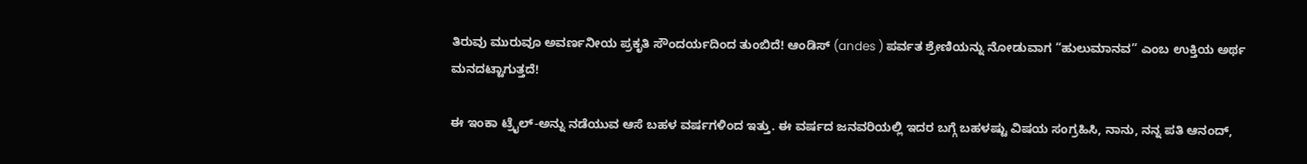ತಿರುವು ಮುರುವೂ ಅವರ್ಣನೀಯ ಪ್ರಕೃತಿ ಸೌಂದರ್ಯದಿಂದ ತುಂಬಿದೆ! ಆಂಡಿಸ್ (andes ) ಪರ್ವತ ಶ್ರೇಣಿಯನ್ನು ನೋಡುವಾಗ “ಹುಲುಮಾನವ” ಎಂಬ ಉಕ್ತಿಯ ಅರ್ಥ ಮನದಟ್ಟಾಗುತ್ತದೆ!

ಈ ಇಂಕಾ ಟ್ರೈಲ್-ಅನ್ನು ನಡೆಯುವ ಆಸೆ ಬಹಳ ವರ್ಷಗಳಿಂದ ಇತ್ತು. ಈ ವರ್ಷದ ಜನವರಿಯಲ್ಲಿ ಇದರ ಬಗ್ಗೆ ಬಹಳಷ್ಟು ವಿಷಯ ಸಂಗ್ರಹಿಸಿ, ನಾನು, ನನ್ನ ಪತಿ ಆನಂದ್,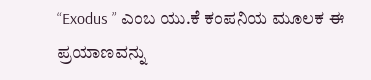“Exodus ” ಎಂಬ ಯು.ಕೆ ಕಂಪನಿಯ ಮೂಲಕ ಈ ಪ್ರಯಾಣವನ್ನು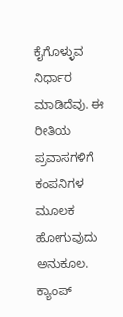ಕೈಗೊಳ್ಳುವ ನಿರ್ಧಾರ ಮಾಡಿದೆವು. ಈ ರೀತಿಯ ಪ್ರವಾಸಗಳಿಗೆ ಕಂಪನಿಗಳ ಮೂಲಕ ಹೋಗುವುದು ಅನುಕೂಲ. ಕ್ಯಾಂಪ್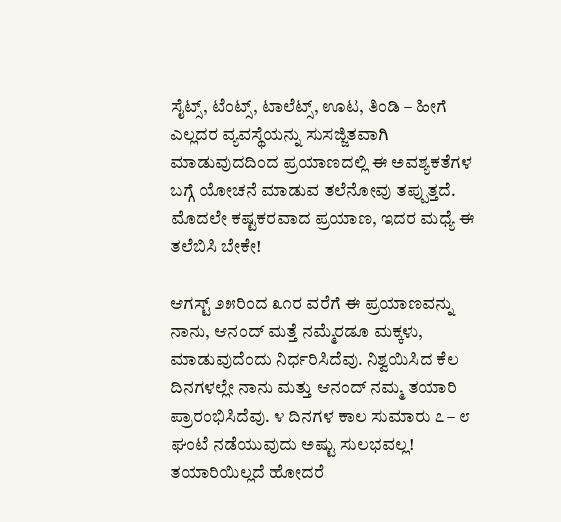ಸೈಟ್ಸ್, ಟೆಂಟ್ಸ್, ಟಾಲೆಟ್ಸ್, ಊಟ, ತಿಂಡಿ – ಹೀಗೆ ಎಲ್ಲದರ ವ್ಯವಸ್ಥೆಯನ್ನು ಸುಸಜ್ಜಿತವಾಗಿ ಮಾಡುವುದದಿಂದ ಪ್ರಯಾಣದಲ್ಲಿ ಈ ಅವಶ್ಯಕತೆಗಳ ಬಗ್ಗೆ ಯೋಚನೆ ಮಾಡುವ ತಲೆನೋವು ತಪ್ಪುತ್ತದೆ. ಮೊದಲೇ ಕಷ್ಟಕರವಾದ ಪ್ರಯಾಣ, ಇದರ ಮಧ್ಯೆ ಈ ತಲೆಬಿಸಿ ಬೇಕೇ!

ಆಗಸ್ಟ್ ೨೫ರಿಂದ ೩೧ರ ವರೆಗೆ ಈ ಪ್ರಯಾಣವನ್ನು ನಾನು, ಆನಂದ್ ಮತ್ತೆ ನಮ್ಮೆರಡೂ ಮಕ್ಕಳು, ಮಾಡುವುದೆಂದು ನಿರ್ಧರಿಸಿದೆವು. ನಿಶ್ವಯಿಸಿದ ಕೆಲ ದಿನಗಳಲ್ಲೇ ನಾನು ಮತ್ತು ಆನಂದ್ ನಮ್ಮ ತಯಾರಿ ಪ್ರಾರಂಭಿಸಿದೆವು. ೪ ದಿನಗಳ ಕಾಲ ಸುಮಾರು ೭ – ೮ ಘಂಟೆ ನಡೆಯುವುದು ಅಷ್ಟು ಸುಲಭವಲ್ಲ! ತಯಾರಿಯಿಲ್ಲದೆ ಹೋದರೆ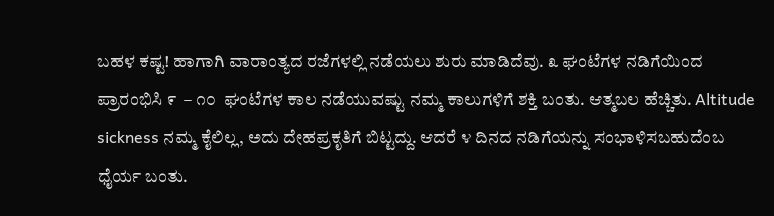ಬಹಳ ಕಷ್ಟ! ಹಾಗಾಗಿ ವಾರಾಂತ್ಯದ ರಜೆಗಳಲ್ಲಿ ನಡೆಯಲು ಶುರು ಮಾಡಿದೆವು. ೩ ಘಂಟೆಗಳ ನಡಿಗೆಯಿಂದ ಪ್ರಾರಂಭಿಸಿ ೯  – ೧೦  ಘಂಟೆಗಳ ಕಾಲ ನಡೆಯುವಷ್ಟು ನಮ್ಮ ಕಾಲುಗಳಿಗೆ ಶಕ್ತಿ ಬಂತು. ಆತ್ಮಬಲ ಹೆಚ್ಚಿತು. Altitude  sickness ನಮ್ಮ ಕೈಲಿಲ್ಲ, ಅದು ದೇಹಪ್ರಕೃತಿಗೆ ಬಿಟ್ಟದ್ದು. ಆದರೆ ೪ ದಿನದ ನಡಿಗೆಯನ್ನು ಸಂಭಾಳಿಸಬಹುದೆಂಬ ಧೈರ್ಯ ಬಂತು.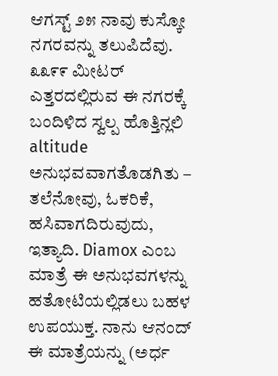ಆಗಸ್ಟ್ ೨೫ ನಾವು ಕುಸ್ಕೋ ನಗರವನ್ನು ತಲುಪಿದೆವು. ೩೩೯೯ ಮೀಟರ್ ಎತ್ತರದಲ್ಲಿರುವ ಈ ನಗರಕ್ಕೆ ಬಂದಿಳಿದ ಸ್ವಲ್ಪ ಹೊತ್ತಿನ್ಲಲಿ altitude ಅನುಭವವಾಗತೊಡಗಿತು – ತಲೆನೋವು, ಓಕರಿಕೆ, ಹಸಿವಾಗದಿರುವುದು, ಇತ್ಯಾದಿ. Diamox ಎಂಬ ಮಾತ್ರೆ ಈ ಅನುಭವಗಳನ್ನು ಹತೋಟಿಯಲ್ಲಿಡಲು ಬಹಳ ಉಪಯುಕ್ತ. ನಾನು ಆನಂದ್ ಈ ಮಾತ್ರೆಯನ್ನು (ಅರ್ಧ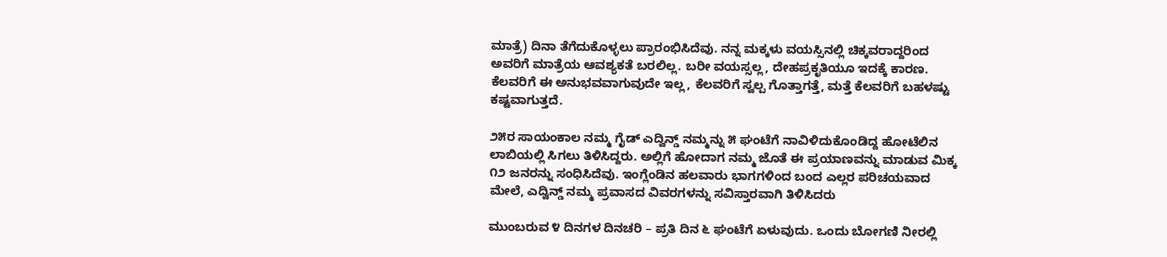ಮಾತ್ರೆ) ದಿನಾ ತೆಗೆದುಕೊಳ್ಳಲು ಪ್ರಾರಂಭಿಸಿದೆವು. ನನ್ನ ಮಕ್ಕಳು ವಯಸ್ಸಿನಲ್ಲಿ ಚಿಕ್ಕವರಾದ್ದರಿಂದ ಅವರಿಗೆ ಮಾತ್ರೆಯ ಆವಶ್ಯಕತೆ ಬರಲಿಲ್ಲ. ಬರೀ ವಯಸ್ಸಲ್ಲ, ದೇಹಪ್ರಕೃತಿಯೂ ಇದಕ್ಕೆ ಕಾರಣ. ಕೆಲವರಿಗೆ ಈ ಅನುಭವವಾಗುವುದೇ ಇಲ್ಲ, ಕೆಲವರಿಗೆ ಸ್ವಲ್ಪ ಗೊತ್ತಾಗತ್ತೆ, ಮತ್ತೆ ಕೆಲವರಿಗೆ ಬಹಳಷ್ಟು ಕಷ್ಟವಾಗುತ್ತದೆ.

೨೫ರ ಸಾಯಂಕಾಲ ನಮ್ಮ ಗೈಡ್ ಎದ್ವಿನ್ಡ್ ನಮ್ಮನ್ನು ೫ ಘಂಟೆಗೆ ನಾವಿಳಿದುಕೊಂಡಿದ್ದ ಹೋಟೆಲಿನ ಲಾಬಿಯಲ್ಲಿ ಸಿಗಲು ತಿಳಿಸಿದ್ದರು. ಅಲ್ಲಿಗೆ ಹೋದಾಗ ನಮ್ಮ ಜೊತೆ ಈ ಪ್ರಯಾಣವನ್ನು ಮಾಡುವ ಮಿಕ್ಕ ೧೨ ಜನರನ್ನು ಸಂಧಿಸಿದೆವು. ಇಂಗ್ಲೆಂಡಿನ ಹಲವಾರು ಭಾಗಗಳಿಂದ ಬಂದ ಎಲ್ಲರ ಪರಿಚಯವಾದ ಮೇಲೆ, ಎದ್ವಿನ್ಡ್ ನಮ್ಮ ಪ್ರವಾಸದ ವಿವರಗಳನ್ನು ಸವಿಸ್ತಾರವಾಗಿ ತಿಳಿಸಿದರು

ಮುಂಬರುವ ೪ ದಿನಗಳ ದಿನಚರಿ – ಪ್ರತಿ ದಿನ ೬ ಘಂಟೆಗೆ ಏಳುವುದು. ಒಂದು ಬೋಗಣಿ ನೀರಲ್ಲಿ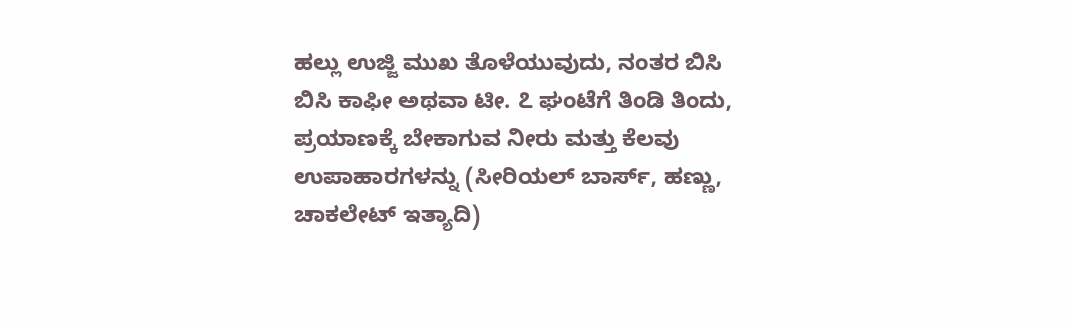ಹಲ್ಲು ಉಜ್ಜಿ ಮುಖ ತೊಳೆಯುವುದು, ನಂತರ ಬಿಸಿ ಬಿಸಿ ಕಾಫೀ ಅಥವಾ ಟೀ. ೭ ಘಂಟೆಗೆ ತಿಂಡಿ ತಿಂದು, ಪ್ರಯಾಣಕ್ಕೆ ಬೇಕಾಗುವ ನೀರು ಮತ್ತು ಕೆಲವು ಉಪಾಹಾರಗಳನ್ನು (ಸೀರಿಯಲ್ ಬಾರ್ಸ್, ಹಣ್ಣು, ಚಾಕಲೇಟ್ ಇತ್ಯಾದಿ)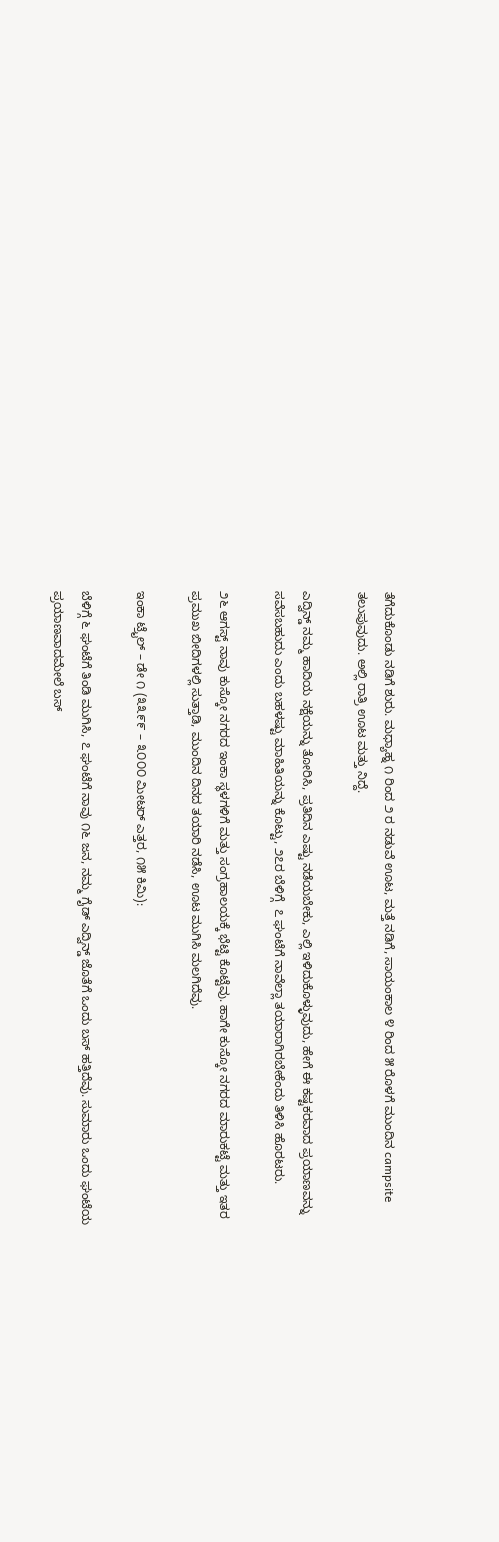ತೆಗೆದುಕೊಂಡು ನಡಿಗೆ ಶುರು. ಮಧ್ಯಾಹ್ನ ೧ ರಿಂದ ೨ ರ ನಡುವೆ ಊಟ, ಮತ್ತೆ ನಡಿಗೆ, ಸಾಯಂಕಾಲ ೪ ರಿಂದ ೫ ರೊಳಗೆ ಮುಂದಿನ campsite ತಲುಪುವುದು. ಅಲ್ಲಿ ರಾತ್ರಿ ಊಟ ಮತ್ತು ನಿದ್ದೆ.

ಎದ್ವಿನ್ಡ್ ನಮ್ಮ ಹಾದಿಯ ನಕ್ಷೆಯನ್ನು ತೋರಿಸಿ, ಪ್ರತಿದಿನ ಎಷ್ಟು ನಡೆಯಬೇಕು, ಎಲ್ಲಿ ಇಳಿದುಕೊಳ್ಳುವುದು, ಹೇಗೆ ಈ ಕಷ್ಟಕರವಾದ ಪ್ರಯಾಣವನ್ನು ಸವೆಸಬಹುದು ಎಂದು ಬಹಳಷ್ಟು ಮಾಹಿತಿಯನ್ನು ಕೊಟ್ಟು, ೨೭ರ ಬೆಳಿಗ್ಗೆ  ೭ ಘಂಟೆಗೆ ನಾವೆಲ್ಲಾ ತಯಾರಾಗಿರಬೇಕೆಂದು ತಿಳಿಸಿ ಹೊರಟರು.

೨೬ ಆಗಸ್ಟ್ ನಾವು ಕುಸ್ಕೋ ನಗರದ ಇಂಕಾ ಸ್ಥಳಗಳಿಗೆ ಮತ್ತು ಸಂಗ್ರಹಾಲಯಕ್ಕೆ ಭೆಟ್ಟಿ ಕೊಟ್ಟೆವು. ಹಾಗೇ ಕುಸ್ಕೋ ನಗರದ ಮಾರುಕಟ್ಟೆ ಮತ್ತು ಇತರ ಪ್ರಮುಖ ಬೀದಿಗಳಲ್ಲಿ ಸುತ್ತಾಡಿ, ಮುಂದಿನ ದಿನದ ತಯಾರಿ ನಡೆಸಿ, ಊಟ ಮುಗಿಸಿ ಮಲಗಿದೆವು.

ಇಂಕಾ ಟ್ರೈಲ್ – ಡೇ ೧ (೩೩೯೯ – ೩೦೦೦ ಮೀಟರ್ ಎತ್ತರ, ೧೫ ಕಿಮಿ):

ಬೆಳಿಗ್ಗೆ ೬ ಘಂಟೆಗೆ ತಿಂಡಿ ಮುಗಿಸಿ, ೭ ಘಂಟೆಗೆ ನಾವು ೧೬ ಜನ, ನಮ್ಮ ಗೈಡ್ ಎದ್ವಿನ್ಡ್ ಜೊತೆಗೆ ಒಂದು ಬಸ್ ಹತ್ತಿದೆವು. ಸುಮಾರು ಒಂದು ಘಂಟೆಯ ಪ್ರಯಾಣವಾದಮೇಲೆ ಬಸ್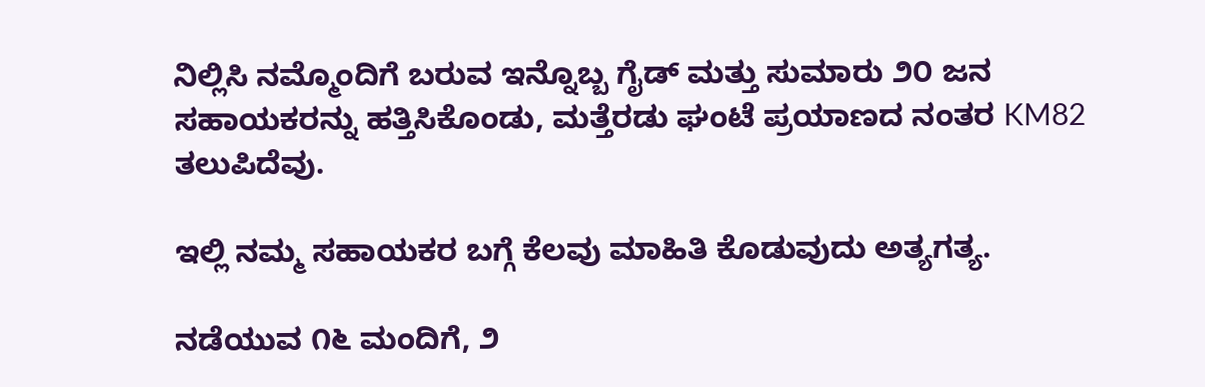ನಿಲ್ಲಿಸಿ ನಮ್ಮೊಂದಿಗೆ ಬರುವ ಇನ್ನೊಬ್ಬ ಗೈಡ್ ಮತ್ತು ಸುಮಾರು ೨೦ ಜನ ಸಹಾಯಕರನ್ನು ಹತ್ತಿಸಿಕೊಂಡು, ಮತ್ತೆರಡು ಘಂಟೆ ಪ್ರಯಾಣದ ನಂತರ KM82 ತಲುಪಿದೆವು.

ಇಲ್ಲಿ ನಮ್ಮ ಸಹಾಯಕರ ಬಗ್ಗೆ ಕೆಲವು ಮಾಹಿತಿ ಕೊಡುವುದು ಅತ್ಯಗತ್ಯ.

ನಡೆಯುವ ೧೬ ಮಂದಿಗೆ, ೨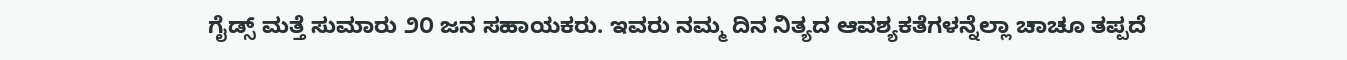ಗೈಡ್ಸ್ ಮತ್ತೆ ಸುಮಾರು ೨೦ ಜನ ಸಹಾಯಕರು. ಇವರು ನಮ್ಮ ದಿನ ನಿತ್ಯದ ಆವಶ್ಯಕತೆಗಳನ್ನೆಲ್ಲಾ ಚಾಚೂ ತಪ್ಪದೆ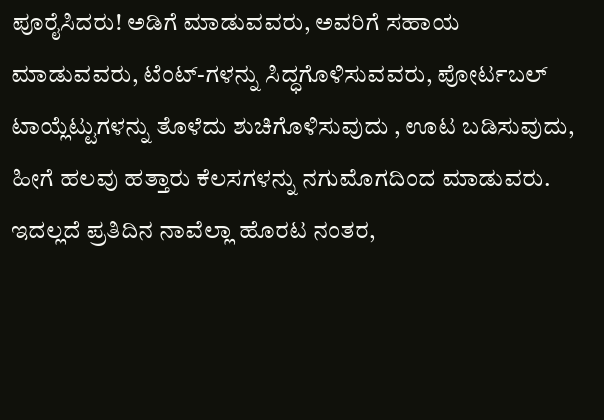ಪೂರೈಸಿದರು! ಅಡಿಗೆ ಮಾಡುವವರು, ಅವರಿಗೆ ಸಹಾಯ ಮಾಡುವವರು, ಟೆಂಟ್-ಗಳನ್ನು ಸಿದ್ಧಗೊಳಿಸುವವರು, ಪೋರ್ಟಬಲ್ ಟಾಯ್ಲೆಟ್ಟುಗಳನ್ನು ತೊಳೆದು ಶುಚಿಗೊಳಿಸುವುದು , ಊಟ ಬಡಿಸುವುದು,  ಹೀಗೆ ಹಲವು ಹತ್ತಾರು ಕೆಲಸಗಳನ್ನು ನಗುಮೊಗದಿಂದ ಮಾಡುವರು. ಇದಲ್ಲದೆ ಪ್ರತಿದಿನ ನಾವೆಲ್ಲಾ ಹೊರಟ ನಂತರ,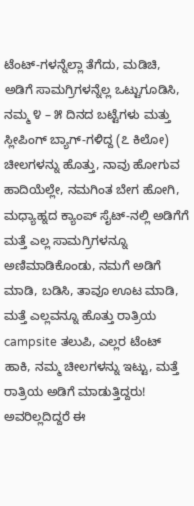ಟೆಂಟ್-ಗಳನ್ನೆಲ್ಲಾ ತೆಗೆದು, ಮಡಿಚಿ, ಅಡಿಗೆ ಸಾಮಗ್ರಿಗಳನ್ನೆಲ್ಲ ಒಟ್ಟುಗೂಡಿಸಿ, ನಮ್ಮ ೪ – ೫ ದಿನದ ಬಟ್ಟೆಗಳು ಮತ್ತು ಸ್ಲೀಪಿಂಗ್ ಬ್ಯಾಗ್-ಗಳಿದ್ದ (೭ ಕಿಲೋ) ಚೀಲಗಳನ್ನು ಹೊತ್ತು, ನಾವು ಹೋಗುವ ಹಾದಿಯೆಲ್ಲೇ, ನಮಗಿಂತ ಬೇಗ ಹೋಗಿ, ಮಧ್ಯಾಹ್ನದ ಕ್ಯಾಂಪ್ ಸೈಟ್-ನಲ್ಲಿ ಅಡಿಗೆಗೆ ಮತ್ತೆ ಎಲ್ಲ ಸಾಮಗ್ರಿಗಳನ್ನೂ ಅಣಿಮಾಡಿಕೊಂಡು, ನಮಗೆ ಅಡಿಗೆ ಮಾಡಿ, ಬಡಿಸಿ, ತಾವೂ ಊಟ ಮಾಡಿ, ಮತ್ತೆ ಎಲ್ಲವನ್ನೂ ಹೊತ್ತು ರಾತ್ರಿಯ campsite ತಲುಪಿ, ಎಲ್ಲರ ಟೆಂಟ್ ಹಾಕಿ, ನಮ್ಮ ಚೀಲಗಳನ್ನು ಇಟ್ಟು, ಮತ್ತೆ ರಾತ್ರಿಯ ಅಡಿಗೆ ಮಾಡುತ್ತಿದ್ದರು! ಅವರಿಲ್ಲದಿದ್ದರೆ ಈ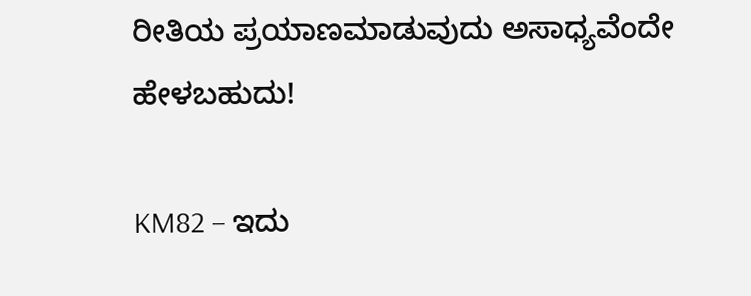ರೀತಿಯ ಪ್ರಯಾಣಮಾಡುವುದು ಅಸಾಧ್ಯವೆಂದೇ ಹೇಳಬಹುದು!

KM82 – ಇದು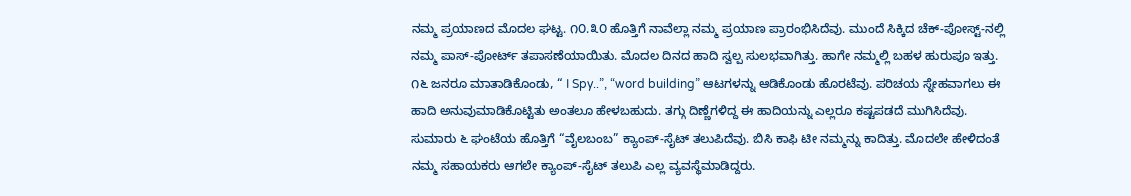ನಮ್ಮ ಪ್ರಯಾಣದ ಮೊದಲ ಘಟ್ಟ. ೧೦.೩೦ ಹೊತ್ತಿಗೆ ನಾವೆಲ್ಲಾ ನಮ್ಮ ಪ್ರಯಾಣ ಪ್ರಾರಂಭಿಸಿದೆವು. ಮುಂದೆ ಸಿಕ್ಕಿದ ಚೆಕ್-ಪೋಸ್ಟ್-ನಲ್ಲಿ ನಮ್ಮ ಪಾಸ್-ಪೋರ್ಟ್ ತಪಾಸಣೆಯಾಯಿತು. ಮೊದಲ ದಿನದ ಹಾದಿ ಸ್ವಲ್ಪ ಸುಲಭವಾಗಿತ್ತು. ಹಾಗೇ ನಮ್ಮಲ್ಲಿ ಬಹಳ ಹುರುಪೂ ಇತ್ತು. ೧೬ ಜನರೂ ಮಾತಾಡಿಕೊಂಡು, “ I Spy..”, “word building” ಆಟಗಳನ್ನು ಆಡಿಕೊಂಡು ಹೊರಟೆವು. ಪರಿಚಯ ಸ್ನೇಹವಾಗಲು ಈ ಹಾದಿ ಅನುವುಮಾಡಿಕೊಟ್ಟಿತು ಅಂತಲೂ ಹೇಳಬಹುದು. ತಗ್ಗು ದಿಣ್ಣೆಗಳಿದ್ದ ಈ ಹಾದಿಯನ್ನು ಎಲ್ಲರೂ ಕಷ್ಟಪಡದೆ ಮುಗಿಸಿದೆವು. ಸುಮಾರು ೬ ಘಂಟೆಯ ಹೊತ್ತಿಗೆ “ವೈಲಬಂಬ” ಕ್ಯಾಂಪ್-ಸೈಟ್ ತಲುಪಿದೆವು. ಬಿಸಿ ಕಾಫಿ ಟೀ ನಮ್ಮನ್ನು ಕಾದಿತ್ತು. ಮೊದಲೇ ಹೇಳಿದಂತೆ ನಮ್ಮ ಸಹಾಯಕರು ಆಗಲೇ ಕ್ಯಾಂಪ್-ಸೈಟ್ ತಲುಪಿ ಎಲ್ಲ ವ್ಯವಸ್ಥೆಮಾಡಿದ್ದರು.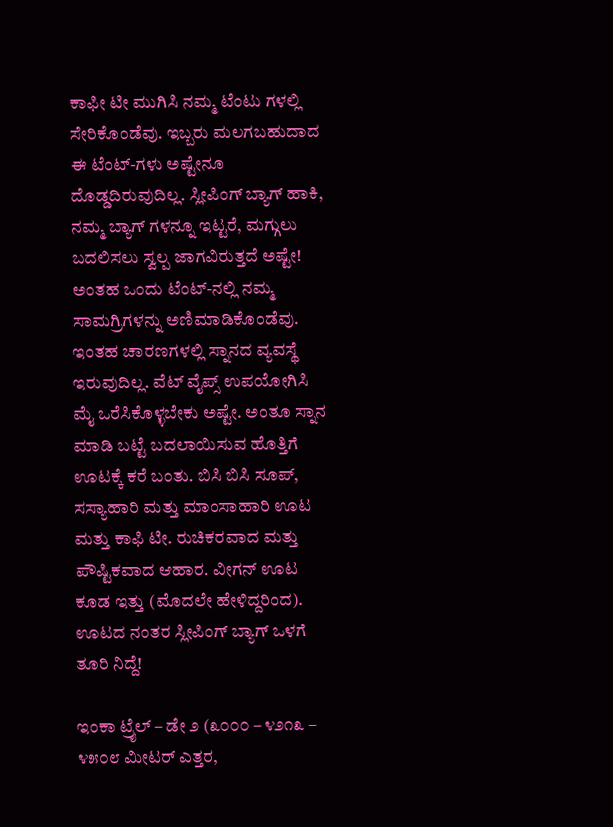ಕಾಫೀ ಟೀ ಮುಗಿಸಿ ನಮ್ಮ ಟೆಂಟು ಗಳಲ್ಲಿ ಸೇರಿಕೊಂಡೆವು. ಇಬ್ಬರು ಮಲಗಬಹುದಾದ ಈ ಟೆಂಟ್-ಗಳು ಅಷ್ಟೇನೂ ದೊಡ್ಡದಿರುವುದಿಲ್ಲ. ಸ್ಲೀಪಿಂಗ್ ಬ್ಯಾಗ್ ಹಾಕಿ, ನಮ್ಮ ಬ್ಯಾಗ್ ಗಳನ್ನೂ ಇಟ್ಟರೆ, ಮಗ್ಗುಲು ಬದಲಿಸಲು ಸ್ವಲ್ಪ ಜಾಗವಿರುತ್ತದೆ ಅಷ್ಟೇ! ಅಂತಹ ಒಂದು ಟೆಂಟ್-ನಲ್ಲಿ ನಮ್ಮ ಸಾಮಗ್ರಿಗಳನ್ನು ಅಣಿಮಾಡಿಕೊಂಡೆವು. ಇಂತಹ ಚಾರಣಗಳಲ್ಲಿ ಸ್ನಾನದ ವ್ಯವಸ್ಥೆ ಇರುವುದಿಲ್ಲ. ವೆಟ್ ವೈಪ್ಸ್ ಉಪಯೋಗಿಸಿ ಮೈ ಒರೆಸಿಕೊಳ್ಳಬೇಕು ಅಷ್ಟೇ. ಅಂತೂ ಸ್ನಾನ ಮಾಡಿ ಬಟ್ಟೆ ಬದಲಾಯಿಸುವ ಹೊತ್ತಿಗೆ ಊಟಕ್ಕೆ ಕರೆ ಬಂತು. ಬಿಸಿ ಬಿಸಿ ಸೂಪ್, ಸಸ್ಯಾಹಾರಿ ಮತ್ತು ಮಾಂಸಾಹಾರಿ ಊಟ ಮತ್ತು ಕಾಫಿ ಟೀ. ರುಚಿಕರವಾದ ಮತ್ತು ಪೌಷ್ಟಿಕವಾದ ಆಹಾರ. ವೀಗನ್ ಊಟ ಕೂಡ ಇತ್ತು (ಮೊದಲೇ ಹೇಳಿದ್ದರಿಂದ). ಊಟದ ನಂತರ ಸ್ಲೀಪಿಂಗ್ ಬ್ಯಾಗ್ ಒಳಗೆ ತೂರಿ ನಿದ್ದೆ!

ಇಂಕಾ ಟ್ರೈಲ್ – ಡೇ ೨ (೩೦೦೦ – ೪೨೧೩ – ೪೫೦೮ ಮೀಟರ್ ಎತ್ತರ,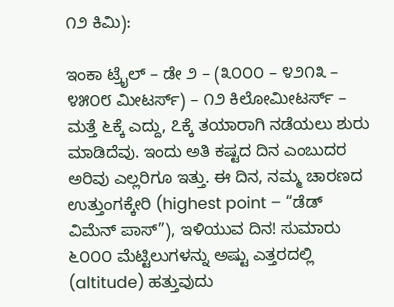೧೨ ಕಿಮಿ):

ಇಂಕಾ ಟ್ರೈಲ್ – ಡೇ ೨ – (೩೦೦೦ – ೪೨೧೩ – ೪೫೦೮ ಮೀಟರ್ಸ್) – ೧೨ ಕಿಲೋಮೀಟರ್ಸ್ – ಮತ್ತೆ ೬ಕ್ಕೆ ಎದ್ದು, ೭ಕ್ಕೆ ತಯಾರಾಗಿ ನಡೆಯಲು ಶುರು ಮಾಡಿದೆವು. ಇಂದು ಅತಿ ಕಷ್ಟದ ದಿನ ಎಂಬುದರ ಅರಿವು ಎಲ್ಲರಿಗೂ ಇತ್ತು. ಈ ದಿನ, ನಮ್ಮ ಚಾರಣದ ಉತ್ತುಂಗಕ್ಕೇರಿ (highest point – “ಡೆಡ್ ವಿಮೆನ್ ಪಾಸ್”), ಇಳಿಯುವ ದಿನ! ಸುಮಾರು ೬೦೦೦ ಮೆಟ್ಟಿಲುಗಳನ್ನು ಅಷ್ಟು ಎತ್ತರದಲ್ಲಿ (altitude) ಹತ್ತುವುದು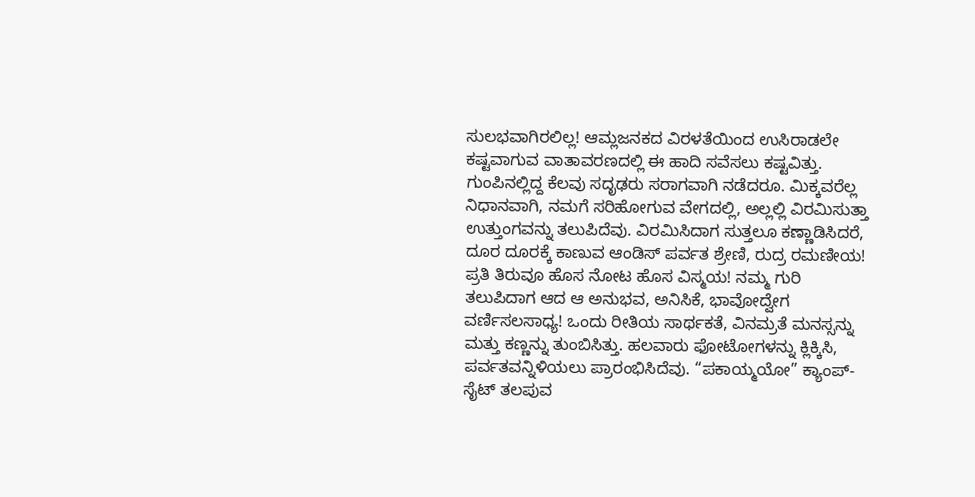ಸುಲಭವಾಗಿರಲಿಲ್ಲ! ಆಮ್ಲಜನಕದ ವಿರಳತೆಯಿಂದ ಉಸಿರಾಡಲೇ ಕಷ್ಟವಾಗುವ ವಾತಾವರಣದಲ್ಲಿ ಈ ಹಾದಿ ಸವೆಸಲು ಕಷ್ಟವಿತ್ತು. ಗುಂಪಿನಲ್ಲಿದ್ದ ಕೆಲವು ಸದೃಢರು ಸರಾಗವಾಗಿ ನಡೆದರೂ. ಮಿಕ್ಕವರೆಲ್ಲ ನಿಧಾನವಾಗಿ, ನಮಗೆ ಸರಿಹೋಗುವ ವೇಗದಲ್ಲಿ, ಅಲ್ಲಲ್ಲಿ ವಿರಮಿಸುತ್ತಾ ಉತ್ತುಂಗವನ್ನು ತಲುಪಿದೆವು. ವಿರಮಿಸಿದಾಗ ಸುತ್ತಲೂ ಕಣ್ಣಾಡಿಸಿದರೆ, ದೂರ ದೂರಕ್ಕೆ ಕಾಣುವ ಆಂಡಿಸ್ ಪರ್ವತ ಶ್ರೇಣಿ, ರುದ್ರ ರಮಣೀಯ! ಪ್ರತಿ ತಿರುವೂ ಹೊಸ ನೋಟ ಹೊಸ ವಿಸ್ಮಯ! ನಮ್ಮ ಗುರಿ ತಲುಪಿದಾಗ ಆದ ಆ ಅನುಭವ, ಅನಿಸಿಕೆ, ಭಾವೋದ್ವೇಗ ವರ್ಣಿಸಲಸಾಧ್ಯ! ಒಂದು ರೀತಿಯ ಸಾರ್ಥಕತೆ, ವಿನಮ್ರತೆ ಮನಸ್ಸನ್ನು ಮತ್ತು ಕಣ್ಣನ್ನು ತುಂಬಿಸಿತ್ತು. ಹಲವಾರು ಫೋಟೋಗಳನ್ನು ಕ್ಲಿಕ್ಕಿಸಿ, ಪರ್ವತವನ್ನಿಳಿಯಲು ಪ್ರಾರಂಭಿಸಿದೆವು. “ಪಕಾಯ್ಮಯೋ” ಕ್ಯಾಂಪ್-ಸೈಟ್ ತಲಪುವ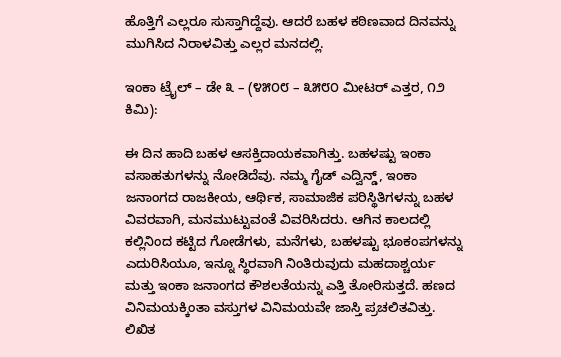ಹೊತ್ತಿಗೆ ಎಲ್ಲರೂ ಸುಸ್ತಾಗಿದ್ದೆವು. ಆದರೆ ಬಹಳ ಕಠಿಣವಾದ ದಿನವನ್ನು ಮುಗಿಸಿದ ನಿರಾಳವಿತ್ತು ಎಲ್ಲರ ಮನದಲ್ಲಿ.

ಇಂಕಾ ಟ್ರೈಲ್ – ಡೇ ೩ – (೪೫೦೮ – ೩೫೮೦ ಮೀಟರ್ ಎತ್ತರ, ೧೨ ಕಿಮಿ):

ಈ ದಿನ ಹಾದಿ ಬಹಳ ಆಸಕ್ತಿದಾಯಕವಾಗಿತ್ತು. ಬಹಳಷ್ಟು ಇಂಕಾ ವಸಾಹತುಗಳನ್ನು ನೋಡಿದೆವು. ನಮ್ಮ ಗೈಡ್ ಎದ್ವಿನ್ಡ್, ಇಂಕಾ ಜನಾಂಗದ ರಾಜಕೀಯ, ಆರ್ಥಿಕ, ಸಾಮಾಜಿಕ ಪರಿಸ್ಥಿತಿಗಳನ್ನು ಬಹಳ ವಿವರವಾಗಿ, ಮನಮುಟ್ಟುವಂತೆ ವಿವರಿಸಿದರು. ಆಗಿನ ಕಾಲದಲ್ಲಿ ಕಲ್ಲಿನಿಂದ ಕಟ್ಟಿದ ಗೋಡೆಗಳು, ಮನೆಗಳು, ಬಹಳಷ್ಟು ಭೂಕಂಪಗಳನ್ನು ಎದುರಿಸಿಯೂ, ಇನ್ನೂ ಸ್ಥಿರವಾಗಿ ನಿಂತಿರುವುದು ಮಹದಾಶ್ಚರ್ಯ ಮತ್ತು ಇಂಕಾ ಜನಾಂಗದ ಕೌಶಲತೆಯನ್ನು ಎತ್ತಿ ತೋರಿಸುತ್ತದೆ. ಹಣದ ವಿನಿಮಯಕ್ಕಿಂತಾ ವಸ್ತುಗಳ ವಿನಿಮಯವೇ ಜಾಸ್ತಿ ಪ್ರಚಲಿತವಿತ್ತು. ಲಿಖಿತ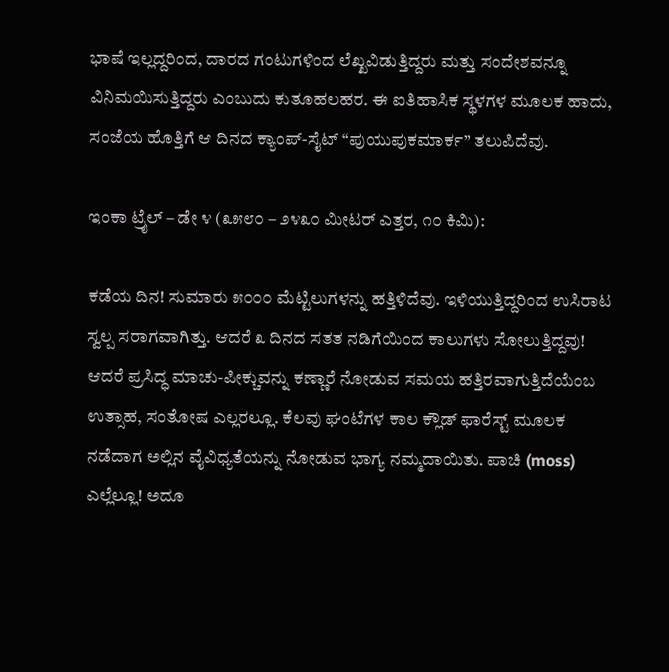ಭಾಷೆ ಇಲ್ಲದ್ದರಿಂದ, ದಾರದ ಗಂಟುಗಳಿಂದ ಲೆಖ್ಖವಿಡುತ್ತಿದ್ದರು ಮತ್ತು ಸಂದೇಶವನ್ನೂ ವಿನಿಮಯಿಸುತ್ತಿದ್ದರು ಎಂಬುದು ಕುತೂಹಲಹರ. ಈ ಐತಿಹಾಸಿಕ ಸ್ಥಳಗಳ ಮೂಲಕ ಹಾದು, ಸಂಜೆಯ ಹೊತ್ತಿಗೆ ಆ ದಿನದ ಕ್ಯಾಂಪ್-ಸೈಟ್ “ಪುಯುಪುಕಮಾರ್ಕ” ತಲುಪಿದೆವು.

ಇಂಕಾ ಟ್ರೈಲ್ – ಡೇ ೪ (೩೫೮೦ – ೨೪೩೦ ಮೀಟರ್ ಎತ್ತರ, ೧೦ ಕಿಮಿ):

ಕಡೆಯ ದಿನ! ಸುಮಾರು ೫೦೦೦ ಮೆಟ್ಟಿಲುಗಳನ್ನು ಹತ್ತಿಳಿದೆವು. ಇಳಿಯುತ್ತಿದ್ದರಿಂದ ಉಸಿರಾಟ ಸ್ವಲ್ಪ ಸರಾಗವಾಗಿತ್ತು. ಆದರೆ ೩ ದಿನದ ಸತತ ನಡಿಗೆಯಿಂದ ಕಾಲುಗಳು ಸೋಲುತ್ತಿದ್ದವು! ಆದರೆ ಪ್ರಸಿದ್ಧ ಮಾಚು-ಪೀಕ್ಚುವನ್ನು ಕಣ್ಣಾರೆ ನೋಡುವ ಸಮಯ ಹತ್ತಿರವಾಗುತ್ತಿದೆಯೆಂಬ ಉತ್ಸಾಹ, ಸಂತೋಷ ಎಲ್ಲರಲ್ಲೂ. ಕೆಲವು ಘಂಟೆಗಳ ಕಾಲ ಕ್ಲೌಡ್ ಫಾರೆಸ್ಟ್ ಮೂಲಕ ನಡೆದಾಗ ಅಲ್ಲಿನ ವೈವಿಧ್ಯತೆಯನ್ನು ನೋಡುವ ಭಾಗ್ಯ ನಮ್ಮದಾಯಿತು. ಪಾಚಿ (moss) ಎಲ್ಲೆಲ್ಲೂ! ಅದೂ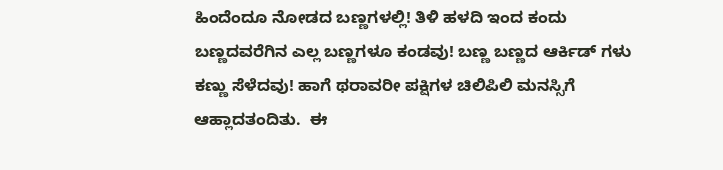ಹಿಂದೆಂದೂ ನೋಡದ ಬಣ್ಣಗಳಲ್ಲಿ! ತಿಳಿ ಹಳದಿ ಇಂದ ಕಂದು ಬಣ್ಣದವರೆಗಿನ ಎಲ್ಲ ಬಣ್ಣಗಳೂ ಕಂಡವು! ಬಣ್ಣ ಬಣ್ಣದ ಆರ್ಕಿಡ್ ಗಳು ಕಣ್ಣು ಸೆಳೆದವು! ಹಾಗೆ ಥರಾವರೀ ಪಕ್ಷಿಗಳ ಚಿಲಿಪಿಲಿ ಮನಸ್ಸಿಗೆ ಆಹ್ಲಾದತಂದಿತು.  ಈ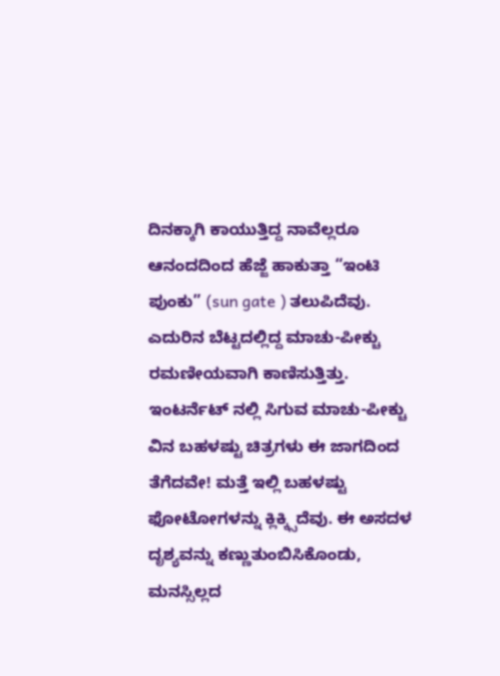ದಿನಕ್ಕಾಗಿ ಕಾಯುತ್ತಿದ್ದ ನಾವೆಲ್ಲರೂ ಆನಂದದಿಂದ ಹೆಜ್ಜೆ ಹಾಕುತ್ತಾ “ಇಂಟಿ ಪುಂಕು” (sun gate ) ತಲುಪಿದೆವು. ಎದುರಿನ ಬೆಟ್ಟದಲ್ಲಿದ್ದ ಮಾಚು-ಪೀಕ್ಚು ರಮಣೀಯವಾಗಿ ಕಾಣಿಸುತ್ತಿತ್ತು. ಇಂಟರ್ನೆಟ್ ನಲ್ಲಿ ಸಿಗುವ ಮಾಚು-ಪೀಕ್ಚು ವಿನ ಬಹಳಷ್ಟು ಚಿತ್ರಗಳು ಈ ಜಾಗದಿಂದ ತೆಗೆದವೇ! ಮತ್ತೆ ಇಲ್ಲಿ ಬಹಳಷ್ಟು ಫೋಟೋಗಳನ್ನು ಕ್ಲಿಕ್ಕ್ಸಿದೆವು. ಈ ಅಸದಳ ದೃಶ್ಯವನ್ನು ಕಣ್ಣುತುಂಬಿಸಿಕೊಂಡು, ಮನಸ್ಸಿಲ್ಲದ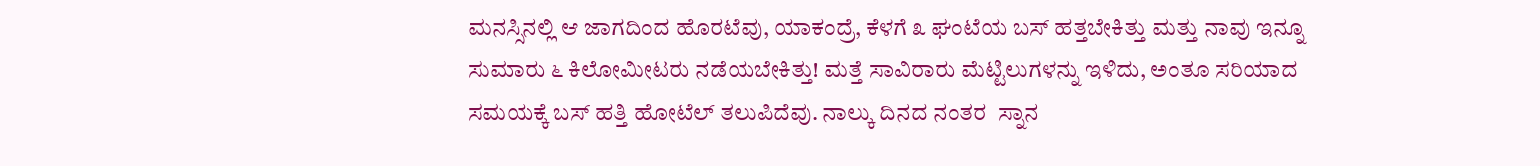ಮನಸ್ಸಿನಲ್ಲಿ ಆ ಜಾಗದಿಂದ ಹೊರಟೆವು, ಯಾಕಂದ್ರೆ, ಕೆಳಗೆ ೩ ಘಂಟೆಯ ಬಸ್ ಹತ್ತಬೇಕಿತ್ತು ಮತ್ತು ನಾವು ಇನ್ನೂ ಸುಮಾರು ೬ ಕಿಲೋಮೀಟರು ನಡೆಯಬೇಕಿತ್ತು! ಮತ್ತೆ ಸಾವಿರಾರು ಮೆಟ್ಟಿಲುಗಳನ್ನು ಇಳಿದು, ಅಂತೂ ಸರಿಯಾದ ಸಮಯಕ್ಕೆ ಬಸ್ ಹತ್ತಿ ಹೋಟೆಲ್ ತಲುಪಿದೆವು. ನಾಲ್ಕು ದಿನದ ನಂತರ  ಸ್ನಾನ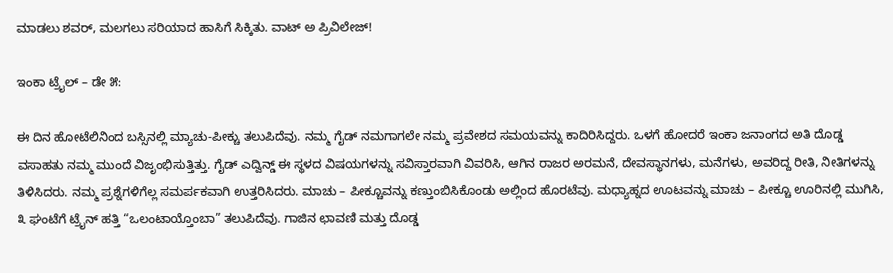ಮಾಡಲು ಶವರ್, ಮಲಗಲು ಸರಿಯಾದ ಹಾಸಿಗೆ ಸಿಕ್ಕಿತು. ವಾಟ್ ಅ ಪ್ರಿವಿಲೇಜ್!

ಇಂಕಾ ಟ್ರೈಲ್ – ಡೇ ೫:

ಈ ದಿನ ಹೋಟೆಲಿನಿಂದ ಬಸ್ಸಿನಲ್ಲಿ ಮ್ಯಾಚು-ಪೀಕ್ಚು ತಲುಪಿದೆವು. ನಮ್ಮ ಗೈಡ್ ನಮಗಾಗಲೇ ನಮ್ಮ ಪ್ರವೇಶದ ಸಮಯವನ್ನು ಕಾದಿರಿಸಿದ್ದರು. ಒಳಗೆ ಹೋದರೆ ಇಂಕಾ ಜನಾಂಗದ ಅತಿ ದೊಡ್ಡ ವಸಾಹತು ನಮ್ಮ ಮುಂದೆ ವಿಜೃಂಭಿಸುತ್ತಿತ್ತು. ಗೈಡ್ ಎದ್ವಿನ್ಡ್ ಈ ಸ್ಥಳದ ವಿಷಯಗಳನ್ನು ಸವಿಸ್ತಾರವಾಗಿ ವಿವರಿಸಿ, ಆಗಿನ ರಾಜರ ಅರಮನೆ, ದೇವಸ್ಥಾನಗಳು, ಮನೆಗಳು, ಅವರಿದ್ದ ರೀತಿ, ನೀತಿಗಳನ್ನು ತಿಳಿಸಿದರು. ನಮ್ಮ ಪ್ರಶ್ನೆಗಳಿಗೆಲ್ಲ ಸಮರ್ಪಕವಾಗಿ ಉತ್ತರಿಸಿದರು. ಮಾಚು – ಪೀಕ್ಚೂವನ್ನು ಕಣ್ತುಂಬಿಸಿಕೊಂಡು ಅಲ್ಲಿಂದ ಹೊರಟೆವು. ಮಧ್ಯಾಹ್ನದ ಊಟವನ್ನು ಮಾಚು – ಪೀಕ್ಚೂ ಊರಿನಲ್ಲಿ ಮುಗಿಸಿ, ೩ ಘಂಟೆಗೆ ಟ್ರೈನ್ ಹತ್ತಿ “ಒಲಂಟಾಯ್ತೊಂಬಾ” ತಲುಪಿದೆವು. ಗಾಜಿನ ಛಾವಣಿ ಮತ್ತು ದೊಡ್ಡ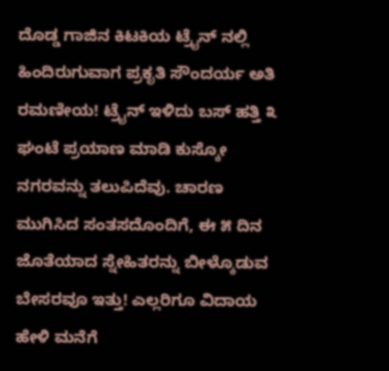ದೊಡ್ಡ ಗಾಜಿನ ಕಿಟಕಿಯ ಟ್ರೈನ್ ನಲ್ಲಿ ಹಿಂದಿರುಗುವಾಗ ಪ್ರಕೃತಿ ಸೌಂದರ್ಯ ಅತಿ ರಮಣೀಯ! ಟ್ರೈನ್ ಇಳಿದು ಬಸ್ ಹತ್ತಿ ೩ ಘಂಟೆ ಪ್ರಯಾಣ ಮಾಡಿ ಕುಸ್ಕೋ ನಗರವನ್ನು ತಲುಪಿದೆವು. ಚಾರಣ ಮುಗಿಸಿದ ಸಂತಸದೊಂದಿಗೆ, ಈ ೫ ದಿನ ಜೊತೆಯಾದ ಸ್ನೇಹಿತರನ್ನು ಬೀಳ್ಕೊಡುವ ಬೇಸರವೂ ಇತ್ತು! ಎಲ್ಲರಿಗೂ ವಿದಾಯ ಹೇಳಿ ಮನೆಗೆ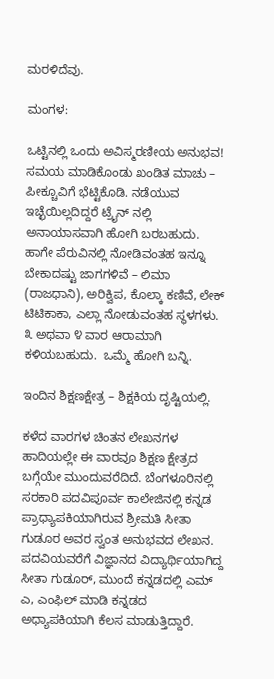ಮರಳಿದೆವು.

ಮಂಗಳ:

ಒಟ್ಟಿನಲ್ಲಿ ಒಂದು ಅವಿಸ್ಮರಣೀಯ ಅನುಭವ! ಸಮಯ ಮಾಡಿಕೊಂಡು ಖಂಡಿತ ಮಾಚು – ಪೀಕ್ಚೂವಿಗೆ ಭೆಟ್ಟಿಕೊಡಿ. ನಡೆಯುವ ಇಚ್ಛೆಯಿಲ್ಲದಿದ್ದರೆ ಟ್ರೈನ್ ನಲ್ಲಿ ಅನಾಯಾಸವಾಗಿ ಹೋಗಿ ಬರಬಹುದು. ಹಾಗೇ ಪೆರುವಿನಲ್ಲಿ ನೋಡಿವಂತಹ ಇನ್ನೂ ಬೇಕಾದಷ್ಟು ಜಾಗಗಳಿವೆ – ಲಿಮಾ (ರಾಜಧಾನಿ), ಅರಿಕ್ವಿಪ, ಕೊಲ್ಕಾ ಕಣಿವೆ, ಲೇಕ್ ಟಿಟಿಕಾಕಾ, ಎಲ್ಲಾ ನೋಡುವಂತಹ ಸ್ಥಳಗಳು. ೩ ಅಥವಾ ೪ ವಾರ ಆರಾಮಾಗಿ ಕಳಿಯಬಹುದು.  ಒಮ್ಮೆ ಹೋಗಿ ಬನ್ನಿ.

ಇಂದಿನ ಶಿಕ್ಷಣಕ್ಷೇತ್ರ – ಶಿಕ್ಷಕಿಯ ದೃಷ್ಟಿಯಲ್ಲಿ.

ಕಳೆದ ವಾರಗಳ ಚಿಂತನ ಲೇಖನಗಳ ಹಾದಿಯಲ್ಲೇ ಈ ವಾರವೂ ಶಿಕ್ಷಣ ಕ್ಷೇತ್ರದ ಬಗ್ಗೆಯೇ ಮುಂದುವರೆದಿದೆ. ಬೆಂಗಳೂರಿನಲ್ಲಿ ಸರಕಾರಿ ಪದವಿಪೂರ್ವ ಕಾಲೇಜಿನಲ್ಲಿ ಕನ್ನಡ ಪ್ರಾಧ್ಯಾಪಕಿಯಾಗಿರುವ ಶ್ರೀಮತಿ ಸೀತಾ ಗುಡೂರ ಅವರ ಸ್ವಂತ ಅನುಭವದ ಲೇಖನ. ಪದವಿಯವರೆಗೆ ವಿಜ್ಞಾನದ ವಿದ್ಯಾರ್ಥಿಯಾಗಿದ್ದ ಸೀತಾ ಗುಡೂರ್, ಮುಂದೆ ಕನ್ನಡದಲ್ಲಿ ಎಮ್ ಎ, ಎಂಫಿಲ್ ಮಾಡಿ ಕನ್ನಡದ ಅಧ್ಯಾಪಕಿಯಾಗಿ ಕೆಲಸ ಮಾಡುತ್ತಿದ್ದಾರೆ.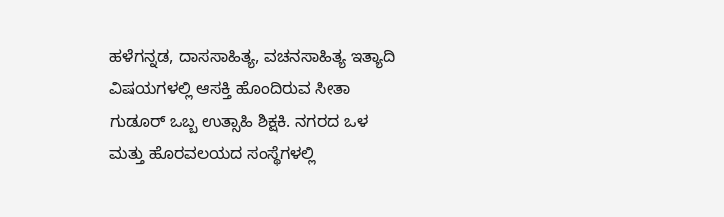ಹಳೆಗನ್ನಡ, ದಾಸಸಾಹಿತ್ಯ, ವಚನಸಾಹಿತ್ಯ ಇತ್ಯಾದಿ ವಿಷಯಗಳಲ್ಲಿ ಆಸಕ್ತಿ ಹೊಂದಿರುವ ಸೀತಾ ಗುಡೂರ್ ಒಬ್ಬ ಉತ್ಸಾಹಿ ಶಿಕ್ಷಕಿ. ನಗರದ ಒಳ ಮತ್ತು ಹೊರವಲಯದ ಸಂಸ್ಥೆಗಳಲ್ಲಿ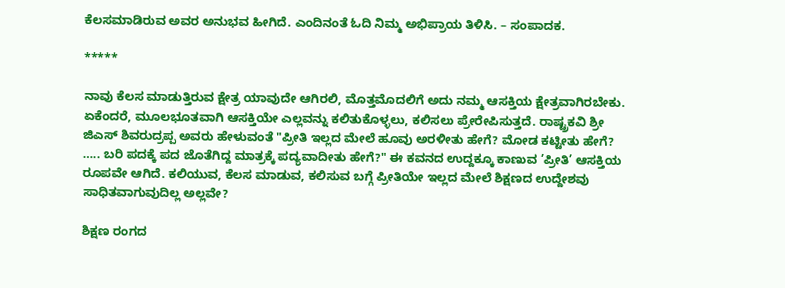ಕೆಲಸಮಾಡಿರುವ ಅವರ ಅನುಭವ ಹೀಗಿದೆ. ಎಂದಿನಂತೆ ಓದಿ ನಿಮ್ಮ ಅಭಿಪ್ರಾಯ ತಿಳಿಸಿ. – ಸಂಪಾದಕ.

*****

ನಾವು ಕೆಲಸ ಮಾಡುತ್ತಿರುವ ಕ್ಷೇತ್ರ ಯಾವುದೇ ಆಗಿರಲಿ, ಮೊತ್ತಮೊದಲಿಗೆ ಅದು ನಮ್ಮ ಆಸಕ್ತಿಯ ಕ್ಷೇತ್ರವಾಗಿರಬೇಕು. ಏಕೆಂದರೆ, ಮೂಲಭೂತವಾಗಿ ಆಸಕ್ತಿಯೇ ಎಲ್ಲವನ್ನು ಕಲಿತುಕೊಳ್ಳಲು, ಕಲಿಸಲು ಪ್ರೇರೇಪಿಸುತ್ತದೆ. ರಾಷ್ಟ್ರಕವಿ ಶ್ರೀ ಜಿಎಸ್ ಶಿವರುದ್ರಪ್ಪ ಅವರು ಹೇಳುವಂತೆ "ಪ್ರೀತಿ ಇಲ್ಲದ ಮೇಲೆ ಹೂವು ಅರಳೀತು ಹೇಗೆ? ಮೋಡ ಕಟ್ಟೀತು ಹೇಗೆ? ….. ಬರಿ ಪದಕ್ಕೆ ಪದ ಜೊತೆಗಿದ್ದ ಮಾತ್ರಕ್ಕೆ ಪದ್ಯವಾದೀತು ಹೇಗೆ?" ಈ ಕವನದ ಉದ್ದಕ್ಕೂ ಕಾಣುವ ’ಪ್ರೀತಿ’ ಆಸಕ್ತಿಯ ರೂಪವೇ ಆಗಿದೆ. ಕಲಿಯುವ, ಕೆಲಸ ಮಾಡುವ, ಕಲಿಸುವ ಬಗ್ಗೆ ಪ್ರೀತಿಯೇ ಇಲ್ಲದ ಮೇಲೆ ಶಿಕ್ಷಣದ ಉದ್ದೇಶವು ಸಾಧಿತವಾಗುವುದಿಲ್ಲ ಅಲ್ಲವೇ?

ಶಿಕ್ಷಣ ರಂಗದ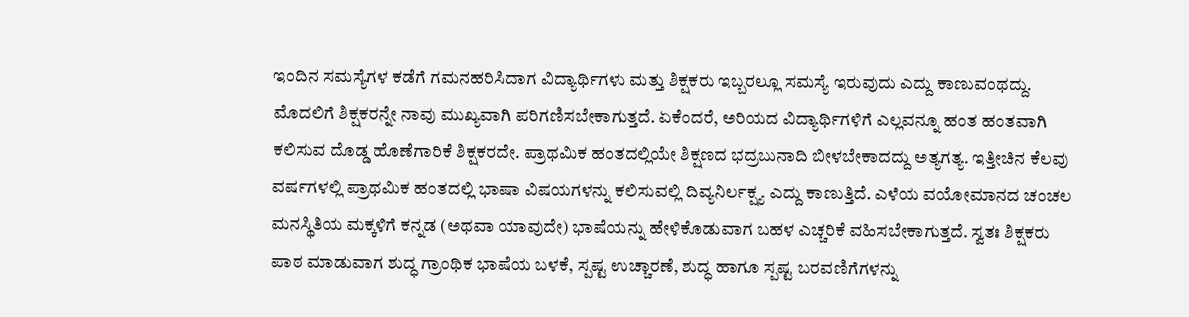ಇಂದಿನ ಸಮಸ್ಯೆಗಳ ಕಡೆಗೆ ಗಮನಹರಿಸಿದಾಗ ವಿದ್ಯಾರ್ಥಿಗಳು ಮತ್ತು ಶಿಕ್ಷಕರು ಇಬ್ಬರಲ್ಲೂ ಸಮಸ್ಯೆ ಇರುವುದು ಎದ್ದು ಕಾಣುವಂಥದ್ದು. ಮೊದಲಿಗೆ ಶಿಕ್ಷಕರನ್ನೇ ನಾವು ಮುಖ್ಯವಾಗಿ ಪರಿಗಣಿಸಬೇಕಾಗುತ್ತದೆ. ಏಕೆಂದರೆ, ಅರಿಯದ ವಿದ್ಯಾರ್ಥಿಗಳಿಗೆ ಎಲ್ಲವನ್ನೂ ಹಂತ ಹಂತವಾಗಿ ಕಲಿಸುವ ದೊಡ್ಡ ಹೊಣೆಗಾರಿಕೆ ಶಿಕ್ಷಕರದೇ. ಪ್ರಾಥಮಿಕ ಹಂತದಲ್ಲಿಯೇ ಶಿಕ್ಷಣದ ಭದ್ರಬುನಾದಿ ಬೀಳಬೇಕಾದದ್ದು ಅತ್ಯಗತ್ಯ. ಇತ್ತೀಚಿನ ಕೆಲವು ವರ್ಷಗಳಲ್ಲಿ ಪ್ರಾಥಮಿಕ ಹಂತದಲ್ಲಿ ಭಾಷಾ ವಿಷಯಗಳನ್ನು ಕಲಿಸುವಲ್ಲಿ ದಿವ್ಯನಿರ್ಲಕ್ಷ್ಯ ಎದ್ದು ಕಾಣುತ್ತಿದೆ. ಎಳೆಯ ವಯೋಮಾನದ ಚಂಚಲ ಮನಸ್ಥಿತಿಯ ಮಕ್ಕಳಿಗೆ ಕನ್ನಡ (ಅಥವಾ ಯಾವುದೇ) ಭಾಷೆಯನ್ನು ಹೇಳಿಕೊಡುವಾಗ ಬಹಳ ಎಚ್ಚರಿಕೆ ವಹಿಸಬೇಕಾಗುತ್ತದೆ. ಸ್ವತಃ ಶಿಕ್ಷಕರು ಪಾಠ ಮಾಡುವಾಗ ಶುದ್ಧ ಗ್ರಾಂಥಿಕ ಭಾಷೆಯ ಬಳಕೆ, ಸ್ಪಷ್ಟ ಉಚ್ಚಾರಣೆ, ಶುದ್ಧ ಹಾಗೂ ಸ್ಪಷ್ಟ ಬರವಣಿಗೆಗಳನ್ನು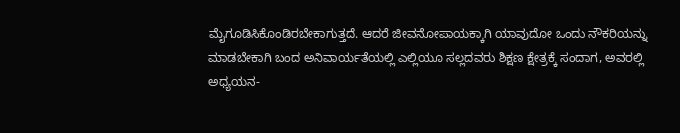ಮೈಗೂಡಿಸಿಕೊಂಡಿರಬೇಕಾಗುತ್ತದೆ. ಆದರೆ ಜೀವನೋಪಾಯಕ್ಕಾಗಿ ಯಾವುದೋ ಒಂದು ನೌಕರಿಯನ್ನು ಮಾಡಬೇಕಾಗಿ ಬಂದ ಅನಿವಾರ್ಯತೆಯಲ್ಲಿ ಎಲ್ಲಿಯೂ ಸಲ್ಲದವರು ಶಿಕ್ಷಣ ಕ್ಷೇತ್ರಕ್ಕೆ ಸಂದಾಗ, ಅವರಲ್ಲಿ ಅಧ್ಯಯನ-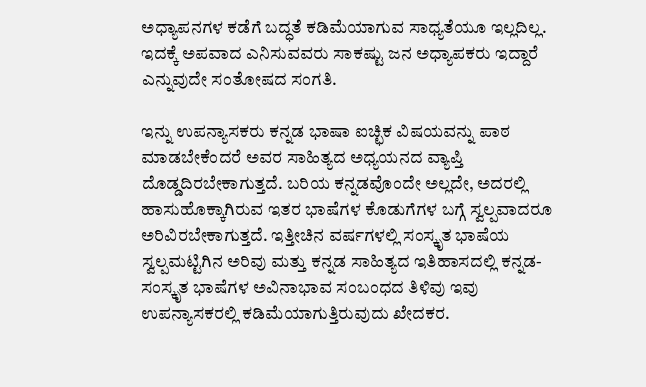ಅಧ್ಯಾಪನಗಳ ಕಡೆಗೆ ಬದ್ಧತೆ ಕಡಿಮೆಯಾಗುವ ಸಾಧ್ಯತೆಯೂ ಇಲ್ಲದಿಲ್ಲ. ಇದಕ್ಕೆ ಅಪವಾದ ಎನಿಸುವವರು ಸಾಕಷ್ಟು ಜನ ಅಧ್ಯಾಪಕರು ಇದ್ದಾರೆ ಎನ್ನುವುದೇ ಸಂತೋಷದ ಸಂಗತಿ.

ಇನ್ನು ಉಪನ್ಯಾಸಕರು ಕನ್ನಡ ಭಾಷಾ ಐಚ್ಛಿಕ ವಿಷಯವನ್ನು ಪಾಠ ಮಾಡಬೇಕೆಂದರೆ ಅವರ ಸಾಹಿತ್ಯದ ಅಧ್ಯಯನದ ವ್ಯಾಪ್ತಿ ದೊಡ್ಡದಿರಬೇಕಾಗುತ್ತದೆ. ಬರಿಯ ಕನ್ನಡವೊಂದೇ ಅಲ್ಲದೇ, ಅದರಲ್ಲಿ ಹಾಸುಹೊಕ್ಕಾಗಿರುವ ಇತರ ಭಾಷೆಗಳ ಕೊಡುಗೆಗಳ ಬಗ್ಗೆ ಸ್ವಲ್ಪವಾದರೂ ಅರಿವಿರಬೇಕಾಗುತ್ತದೆ. ಇತ್ತೀಚಿನ ವರ್ಷಗಳಲ್ಲಿ ಸಂಸ್ಕೃತ ಭಾಷೆಯ ಸ್ವಲ್ಪಮಟ್ಟಿಗಿನ ಅರಿವು ಮತ್ತು ಕನ್ನಡ ಸಾಹಿತ್ಯದ ಇತಿಹಾಸದಲ್ಲಿ ಕನ್ನಡ-ಸಂಸ್ಕೃತ ಭಾಷೆಗಳ ಅವಿನಾಭಾವ ಸಂಬಂಧದ ತಿಳಿವು ಇವು ಉಪನ್ಯಾಸಕರಲ್ಲಿ ಕಡಿಮೆಯಾಗುತ್ತಿರುವುದು ಖೇದಕರ.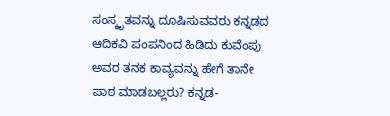ಸಂಸ್ಕೃತವನ್ನು ದೂಷಿಸುವವರು ಕನ್ನಡದ ಆದಿಕವಿ ಪಂಪನಿಂದ ಹಿಡಿದು ಕುವೆಂಪು ಅವರ ತನಕ ಕಾವ್ಯವನ್ನು ಹೇಗೆ ತಾನೇ ಪಾಠ ಮಾಡಬಲ್ಲರು? ಕನ್ನಡ-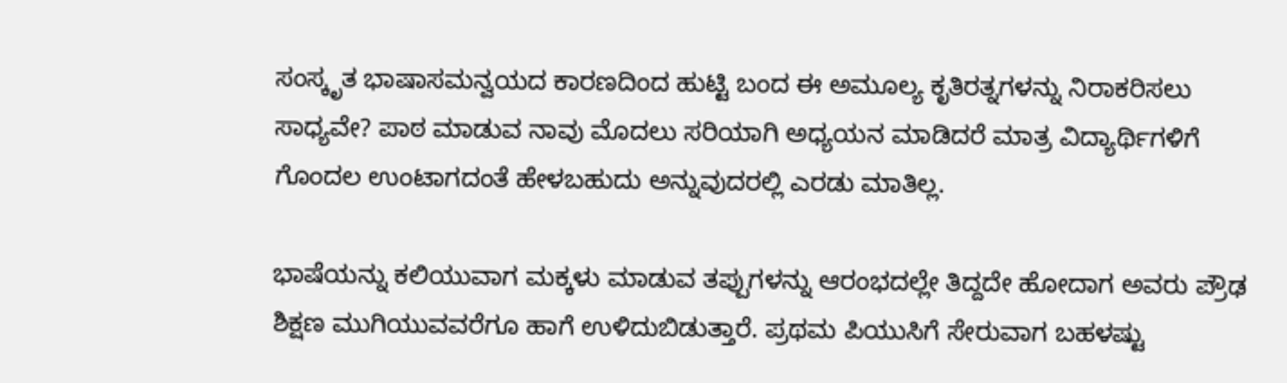ಸಂಸ್ಕೃತ ಭಾಷಾಸಮನ್ವಯದ ಕಾರಣದಿಂದ ಹುಟ್ಟಿ ಬಂದ ಈ ಅಮೂಲ್ಯ ಕೃತಿರತ್ನಗಳನ್ನು ನಿರಾಕರಿಸಲು ಸಾಧ್ಯವೇ? ಪಾಠ ಮಾಡುವ ನಾವು ಮೊದಲು ಸರಿಯಾಗಿ ಅಧ್ಯಯನ ಮಾಡಿದರೆ ಮಾತ್ರ ವಿದ್ಯಾರ್ಥಿಗಳಿಗೆ ಗೊಂದಲ ಉಂಟಾಗದಂತೆ ಹೇಳಬಹುದು ಅನ್ನುವುದರಲ್ಲಿ ಎರಡು ಮಾತಿಲ್ಲ.

ಭಾಷೆಯನ್ನು ಕಲಿಯುವಾಗ ಮಕ್ಕಳು ಮಾಡುವ ತಪ್ಪುಗಳನ್ನು ಆರಂಭದಲ್ಲೇ ತಿದ್ದದೇ ಹೋದಾಗ ಅವರು ಪ್ರೌಢ ಶಿಕ್ಷಣ ಮುಗಿಯುವವರೆಗೂ ಹಾಗೆ ಉಳಿದುಬಿಡುತ್ತಾರೆ. ಪ್ರಥಮ ಪಿಯುಸಿಗೆ ಸೇರುವಾಗ ಬಹಳಷ್ಟು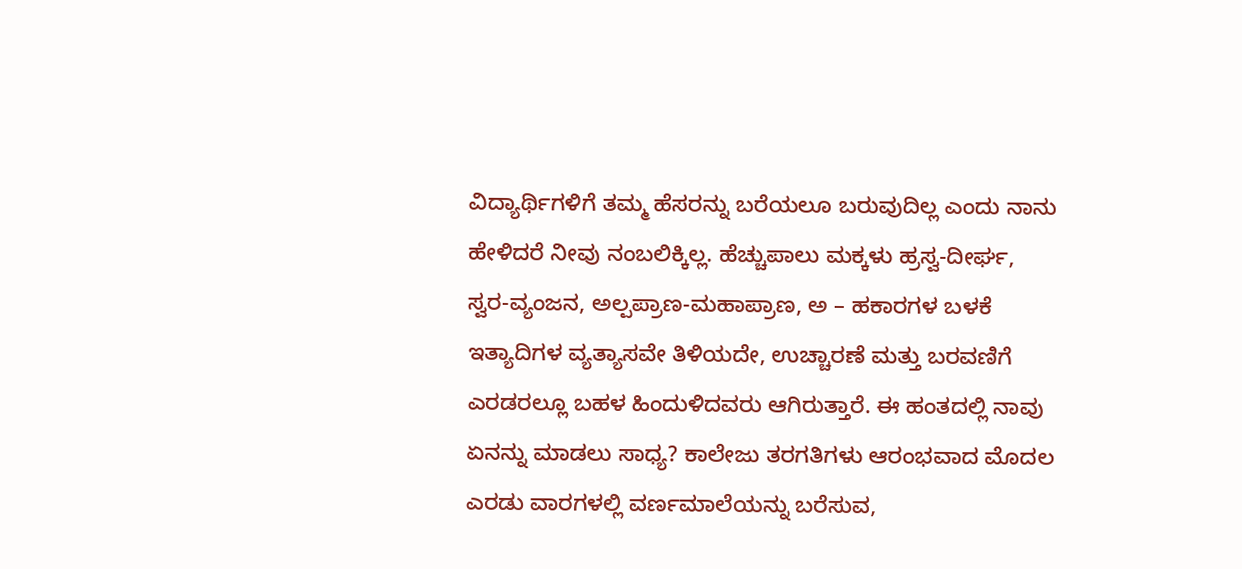ವಿದ್ಯಾರ್ಥಿಗಳಿಗೆ ತಮ್ಮ ಹೆಸರನ್ನು ಬರೆಯಲೂ ಬರುವುದಿಲ್ಲ ಎಂದು ನಾನು ಹೇಳಿದರೆ ನೀವು ನಂಬಲಿಕ್ಕಿಲ್ಲ. ಹೆಚ್ಚುಪಾಲು ಮಕ್ಕಳು ಹ್ರಸ್ವ-ದೀರ್ಘ, ಸ್ವರ-ವ್ಯಂಜನ, ಅಲ್ಪಪ್ರಾಣ-ಮಹಾಪ್ರಾಣ, ಅ – ಹಕಾರಗಳ ಬಳಕೆ ಇತ್ಯಾದಿಗಳ ವ್ಯತ್ಯಾಸವೇ ತಿಳಿಯದೇ, ಉಚ್ಚಾರಣೆ ಮತ್ತು ಬರವಣಿಗೆ ಎರಡರಲ್ಲೂ ಬಹಳ ಹಿಂದುಳಿದವರು ಆಗಿರುತ್ತಾರೆ. ಈ ಹಂತದಲ್ಲಿ ನಾವು ಏನನ್ನು ಮಾಡಲು ಸಾಧ್ಯ? ಕಾಲೇಜು ತರಗತಿಗಳು ಆರಂಭವಾದ ಮೊದಲ ಎರಡು ವಾರಗಳಲ್ಲಿ ವರ್ಣಮಾಲೆಯನ್ನು ಬರೆಸುವ,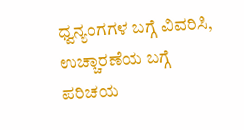ಧ್ವನ್ಯಂಗಗಳ ಬಗ್ಗೆ ವಿವರಿಸಿ, ಉಚ್ಚಾರಣೆಯ ಬಗ್ಗೆ ಪರಿಚಯ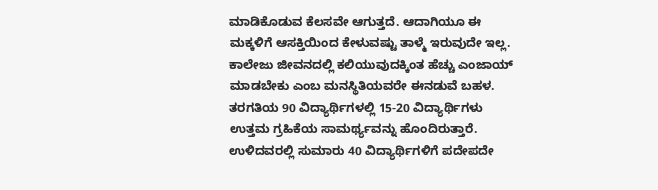ಮಾಡಿಕೊಡುವ ಕೆಲಸವೇ ಆಗುತ್ತದೆ. ಆದಾಗಿಯೂ ಈ ಮಕ್ಕಳಿಗೆ ಆಸಕ್ತಿಯಿಂದ ಕೇಳುವಷ್ಟು ತಾಳ್ಮೆ ಇರುವುದೇ ಇಲ್ಲ. ಕಾಲೇಜು ಜೀವನದಲ್ಲಿ ಕಲಿಯುವುದಕ್ಕಿಂತ ಹೆಚ್ಚು ಎಂಜಾಯ್ ಮಾಡಬೇಕು ಎಂಬ ಮನಸ್ಥಿತಿಯವರೇ ಈನಡುವೆ ಬಹಳ. ತರಗತಿಯ 90 ವಿದ್ಯಾರ್ಥಿಗಳಲ್ಲಿ 15-20 ವಿದ್ಯಾರ್ಥಿಗಳು ಉತ್ತಮ ಗ್ರಹಿಕೆಯ ಸಾಮರ್ಥ್ಯವನ್ನು ಹೊಂದಿರುತ್ತಾರೆ. ಉಳಿದವರಲ್ಲಿ ಸುಮಾರು 40 ವಿದ್ಯಾರ್ಥಿಗಳಿಗೆ ಪದೇಪದೇ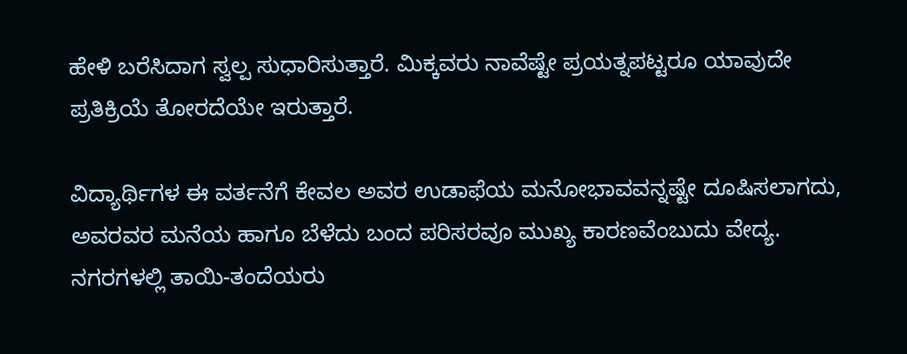ಹೇಳಿ ಬರೆಸಿದಾಗ ಸ್ವಲ್ಪ ಸುಧಾರಿಸುತ್ತಾರೆ. ಮಿಕ್ಕವರು ನಾವೆಷ್ಟೇ ಪ್ರಯತ್ನಪಟ್ಟರೂ ಯಾವುದೇ ಪ್ರತಿಕ್ರಿಯೆ ತೋರದೆಯೇ ಇರುತ್ತಾರೆ.

ವಿದ್ಯಾರ್ಥಿಗಳ ಈ ವರ್ತನೆಗೆ ಕೇವಲ ಅವರ ಉಡಾಫೆಯ ಮನೋಭಾವವನ್ನಷ್ಟೇ ದೂಷಿಸಲಾಗದು, ಅವರವರ ಮನೆಯ ಹಾಗೂ ಬೆಳೆದು ಬಂದ ಪರಿಸರವೂ ಮುಖ್ಯ ಕಾರಣವೆಂಬುದು ವೇದ್ಯ. ನಗರಗಳಲ್ಲಿ ತಾಯಿ-ತಂದೆಯರು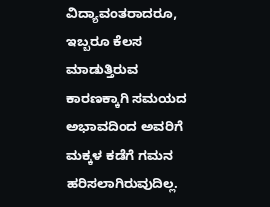ವಿದ್ಯಾವಂತರಾದರೂ, ಇಬ್ಬರೂ ಕೆಲಸ ಮಾಡುತ್ತಿರುವ ಕಾರಣಕ್ಕಾಗಿ ಸಮಯದ ಅಭಾವದಿಂದ ಅವರಿಗೆ ಮಕ್ಕಳ ಕಡೆಗೆ ಗಮನ ಹರಿಸಲಾಗಿರುವುದಿಲ್ಲ.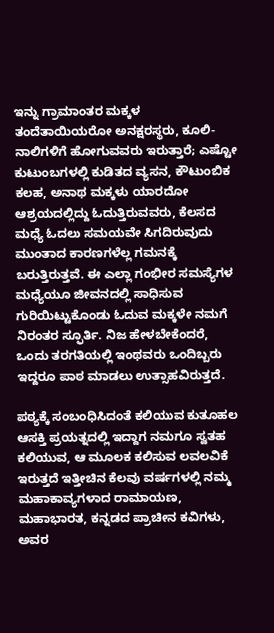ಇನ್ನು ಗ್ರಾಮಾಂತರ ಮಕ್ಕಳ ತಂದೆತಾಯಿಯರೋ ಅನಕ್ಷರಸ್ಥರು, ಕೂಲಿ-ನಾಲಿಗಳಿಗೆ ಹೋಗುವವರು ಇರುತ್ತಾರೆ; ಎಷ್ಟೋ ಕುಟುಂಬಗಳಲ್ಲಿ ಕುಡಿತದ ವ್ಯಸನ, ಕೌಟುಂಬಿಕ ಕಲಹ, ಅನಾಥ ಮಕ್ಕಳು ಯಾರದೋ ಆಶ್ರಯದಲ್ಲಿದ್ದು ಓದುತ್ತಿರುವವರು, ಕೆಲಸದ ಮಧ್ಯೆ ಓದಲು ಸಮಯವೇ ಸಿಗದಿರುವುದು ಮುಂತಾದ ಕಾರಣಗಳೆಲ್ಲ ಗಮನಕ್ಕೆ ಬರುತ್ತಿರುತ್ತವೆ. ಈ ಎಲ್ಲಾ ಗಂಭೀರ ಸಮಸ್ಯೆಗಳ ಮಧ್ಯೆಯೂ ಜೀವನದಲ್ಲಿ ಸಾಧಿಸುವ ಗುರಿಯಿಟ್ಟುಕೊಂಡು ಓದುವ ಮಕ್ಕಳೇ ನಮಗೆ ನಿರಂತರ ಸ್ಫೂರ್ತಿ. ನಿಜ ಹೇಳಬೇಕೆಂದರೆ, ಒಂದು ತರಗತಿಯಲ್ಲಿ ಇಂಥವರು ಒಂದಿಬ್ಬರು ಇದ್ದರೂ ಪಾಠ ಮಾಡಲು ಉತ್ಸಾಹವಿರುತ್ತದೆ.

ಪಠ್ಯಕ್ಕೆ ಸಂಬಂಧಿಸಿದಂತೆ ಕಲಿಯುವ ಕುತೂಹಲ ಆಸಕ್ತಿ ಪ್ರಯತ್ನದಲ್ಲಿ ಇದ್ದಾಗ ನಮಗೂ ಸ್ವತಹ ಕಲಿಯುವ, ಆ ಮೂಲಕ ಕಲಿಸುವ ಲವಲವಿಕೆ ಇರುತ್ತದೆ ಇತ್ತೀಚಿನ ಕೆಲವು ವರ್ಷಗಳಲ್ಲಿ ನಮ್ಮ ಮಹಾಕಾವ್ಯಗಳಾದ ರಾಮಾಯಣ, ಮಹಾಭಾರತ, ಕನ್ನಡದ ಪ್ರಾಚೀನ ಕವಿಗಳು, ಅವರ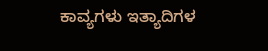ಕಾವ್ಯಗಳು ಇತ್ಯಾದಿಗಳ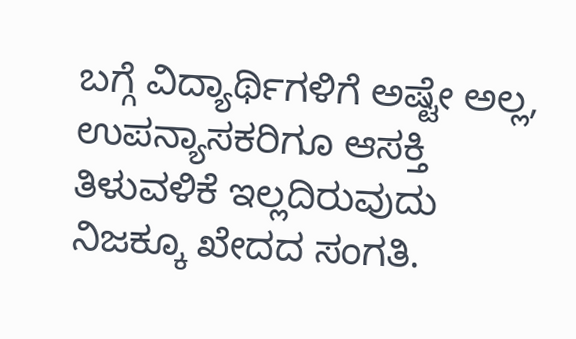ಬಗ್ಗೆ ವಿದ್ಯಾರ್ಥಿಗಳಿಗೆ ಅಷ್ಟೇ ಅಲ್ಲ, ಉಪನ್ಯಾಸಕರಿಗೂ ಆಸಕ್ತಿ ತಿಳುವಳಿಕೆ ಇಲ್ಲದಿರುವುದು ನಿಜಕ್ಕೂ ಖೇದದ ಸಂಗತಿ.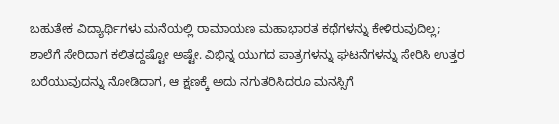ಬಹುತೇಕ ವಿದ್ಯಾರ್ಥಿಗಳು ಮನೆಯಲ್ಲಿ ರಾಮಾಯಣ ಮಹಾಭಾರತ ಕಥೆಗಳನ್ನು ಕೇಳಿರುವುದಿಲ್ಲ; ಶಾಲೆಗೆ ಸೇರಿದಾಗ ಕಲಿತದ್ದಷ್ಟೋ ಅಷ್ಟೇ. ವಿಭಿನ್ನ ಯುಗದ ಪಾತ್ರಗಳನ್ನು ಘಟನೆಗಳನ್ನು ಸೇರಿಸಿ ಉತ್ತರ ಬರೆಯುವುದನ್ನು ನೋಡಿದಾಗ, ಆ ಕ್ಷಣಕ್ಕೆ ಅದು ನಗುತರಿಸಿದರೂ ಮನಸ್ಸಿಗೆ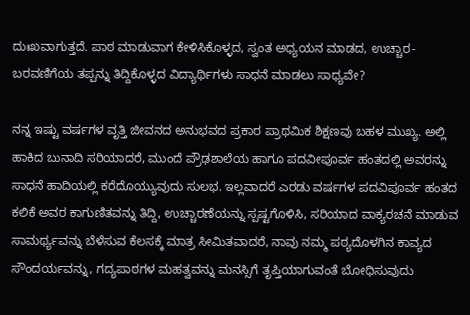ದುಃಖವಾಗುತ್ತದೆ. ಪಾಠ ಮಾಡುವಾಗ ಕೇಳಿಸಿಕೊಳ್ಳದ, ಸ್ವಂತ ಅಧ್ಯಯನ ಮಾಡದ, ಉಚ್ಚಾರ-ಬರವಣಿಗೆಯ ತಪ್ಪನ್ನು ತಿದ್ದಿಕೊಳ್ಳದ ವಿದ್ಯಾರ್ಥಿಗಳು ಸಾಧನೆ ಮಾಡಲು ಸಾಧ್ಯವೇ?

ನನ್ನ ಇಷ್ಟು ವರ್ಷಗಳ ವೃತ್ತಿ ಜೀವನದ ಅನುಭವದ ಪ್ರಕಾರ ಪ್ರಾಥಮಿಕ ಶಿಕ್ಷಣವು ಬಹಳ ಮುಖ್ಯ. ಅಲ್ಲಿ ಹಾಕಿದ ಬುನಾದಿ ಸರಿಯಾದರೆ, ಮುಂದೆ ಪ್ರೌಢಶಾಲೆಯ ಹಾಗೂ ಪದವೀಪೂರ್ವ ಹಂತದಲ್ಲಿ ಅವರನ್ನು ಸಾಧನೆ ಹಾದಿಯಲ್ಲಿ ಕರೆದೊಯ್ಯುವುದು ಸುಲಭ. ಇಲ್ಲವಾದರೆ ಎರಡು ವರ್ಷಗಳ ಪದವಿಪೂರ್ವ ಹಂತದ ಕಲಿಕೆ ಅವರ ಕಾಗುಣಿತವನ್ನು ತಿದ್ದಿ, ಉಚ್ಚಾರಣೆಯನ್ನು ಸ್ಪಷ್ಟಗೊಳಿಸಿ, ಸರಿಯಾದ ವಾಕ್ಯರಚನೆ ಮಾಡುವ ಸಾಮರ್ಥ್ಯವನ್ನು ಬೆಳೆಸುವ ಕೆಲಸಕ್ಕೆ ಮಾತ್ರ ಸೀಮಿತವಾದರೆ, ನಾವು ನಮ್ಮ ಪಠ್ಯದೊಳಗಿನ ಕಾವ್ಯದ ಸೌಂದರ್ಯವನ್ನು, ಗದ್ಯಪಾಠಗಳ ಮಹತ್ವವನ್ನು ಮನಸ್ಸಿಗೆ ತೃಪ್ತಿಯಾಗುವಂತೆ ಬೋಧಿಸುವುದು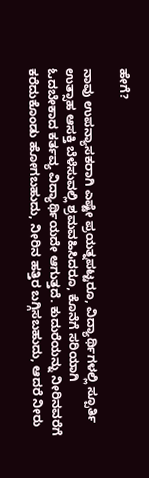ಹೇಗೆ?

ನಾವು ಉಪನ್ಯಾಸಕರಾಗಿ ಎಷ್ಟೇ ಪ್ರಯತ್ನಪಟ್ಟರೂ, ವಿದ್ಯಾರ್ಥಿಗಳಲ್ಲಿ ಸ್ಪೂರ್ತಿ ಉತ್ಸಾಹ ಆಸಕ್ತಿ ಬೆಳೆಸುವಲ್ಲಿ ಶ್ರಮವಹಿಸಿದರೂ, ಕೊನೆಗೆ ಸರಿಯಾಗಿ ಓದಬೇಕಾದ ಕರ್ತವ್ಯ ವಿದ್ಯಾರ್ಥಿಯದೇ ಆಗುತ್ತದೆ. ಕುದುರೆಯನ್ನು ನೀರಿನವರೆಗೆ ಕರೆದುಕೊಂಡು ಹೋಗಬಹುದು, ನೀರಿನ ಹತ್ತಿರ ಬಗ್ಗಿಸಬಹುದು, ಆದರೆ ನೀರು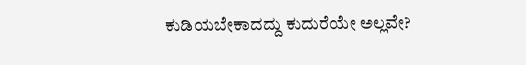ಕುಡಿಯಬೇಕಾದದ್ದು ಕುದುರೆಯೇ ಅಲ್ಲವೇ?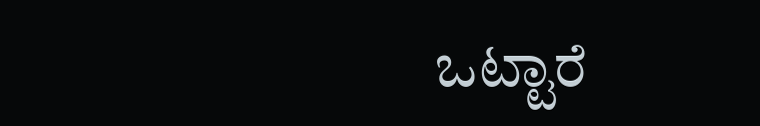ಒಟ್ಟಾರೆ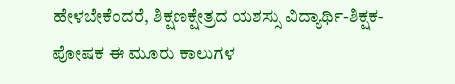ಹೇಳಬೇಕೆಂದರೆ, ಶಿಕ್ಷಣಕ್ಷೇತ್ರದ ಯಶಸ್ಸು ವಿದ್ಯಾರ್ಥಿ-ಶಿಕ್ಷಕ-ಪೋಷಕ ಈ ಮೂರು ಕಾಲುಗಳ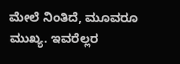ಮೇಲೆ ನಿಂತಿದೆ, ಮೂವರೂ ಮುಖ್ಯ. ಇವರೆಲ್ಲರ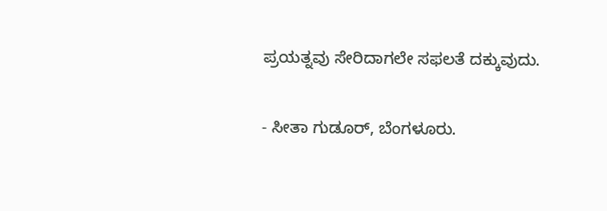ಪ್ರಯತ್ನವು ಸೇರಿದಾಗಲೇ ಸಫಲತೆ ದಕ್ಕುವುದು.

- ಸೀತಾ ಗುಡೂರ್, ಬೆಂಗಳೂರು.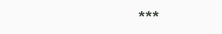***